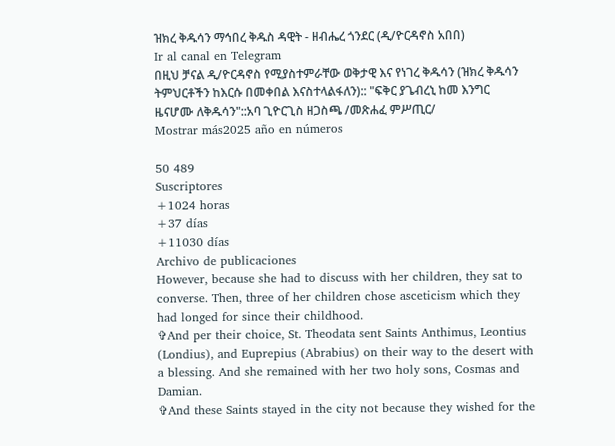ዝክረ ቅዱሳን ማኅበረ ቅዱስ ዳዊት - ዘብሔረ ጎንደር (ዲ/ዮርዳኖስ አበበ)
Ir al canal en Telegram
በዚህ ቻናል ዲ/ዮርዳኖስ የሚያስተምራቸው ወቅታዊ እና የነገረ ቅዱሳን (ዝክረ ቅዱሳን ትምህርቶችን ከእርሱ በመቀበል እናስተላልፋለን):: "ፍቅር ያጌብረኒ ከመ እንግር ዜናሆሙ ለቅዱሳን"::አባ ጊዮርጊስ ዘጋስጫ /መጽሐፈ ምሥጢር/
Mostrar más2025 año en números

50 489
Suscriptores
+1024 horas
+37 días
+11030 días
Archivo de publicaciones
However, because she had to discuss with her children, they sat to converse. Then, three of her children chose asceticism which they had longed for since their childhood.
✞And per their choice, St. Theodata sent Saints Anthimus, Leontius (Londius), and Euprepius (Abrabius) on their way to the desert with a blessing. And she remained with her two holy sons, Cosmas and Damian.
✞And these Saints stayed in the city not because they wished for the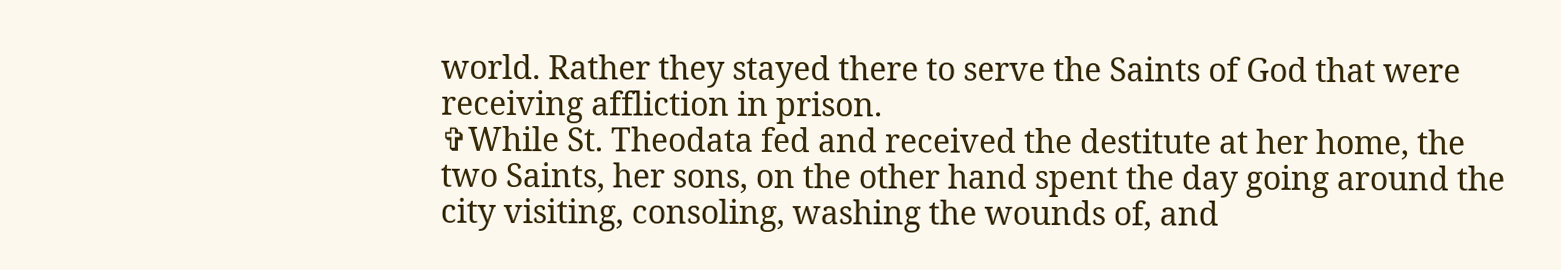world. Rather they stayed there to serve the Saints of God that were receiving affliction in prison.
✞While St. Theodata fed and received the destitute at her home, the two Saints, her sons, on the other hand spent the day going around the city visiting, consoling, washing the wounds of, and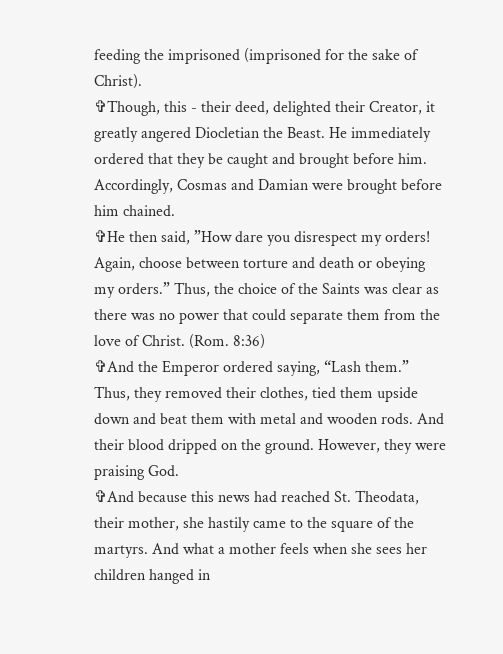feeding the imprisoned (imprisoned for the sake of Christ).
✞Though, this - their deed, delighted their Creator, it greatly angered Diocletian the Beast. He immediately ordered that they be caught and brought before him. Accordingly, Cosmas and Damian were brought before him chained.
✞He then said, ”How dare you disrespect my orders! Again, choose between torture and death or obeying my orders.” Thus, the choice of the Saints was clear as there was no power that could separate them from the love of Christ. (Rom. 8:36)
✞And the Emperor ordered saying, “Lash them.” Thus, they removed their clothes, tied them upside down and beat them with metal and wooden rods. And their blood dripped on the ground. However, they were praising God.
✞And because this news had reached St. Theodata, their mother, she hastily came to the square of the martyrs. And what a mother feels when she sees her children hanged in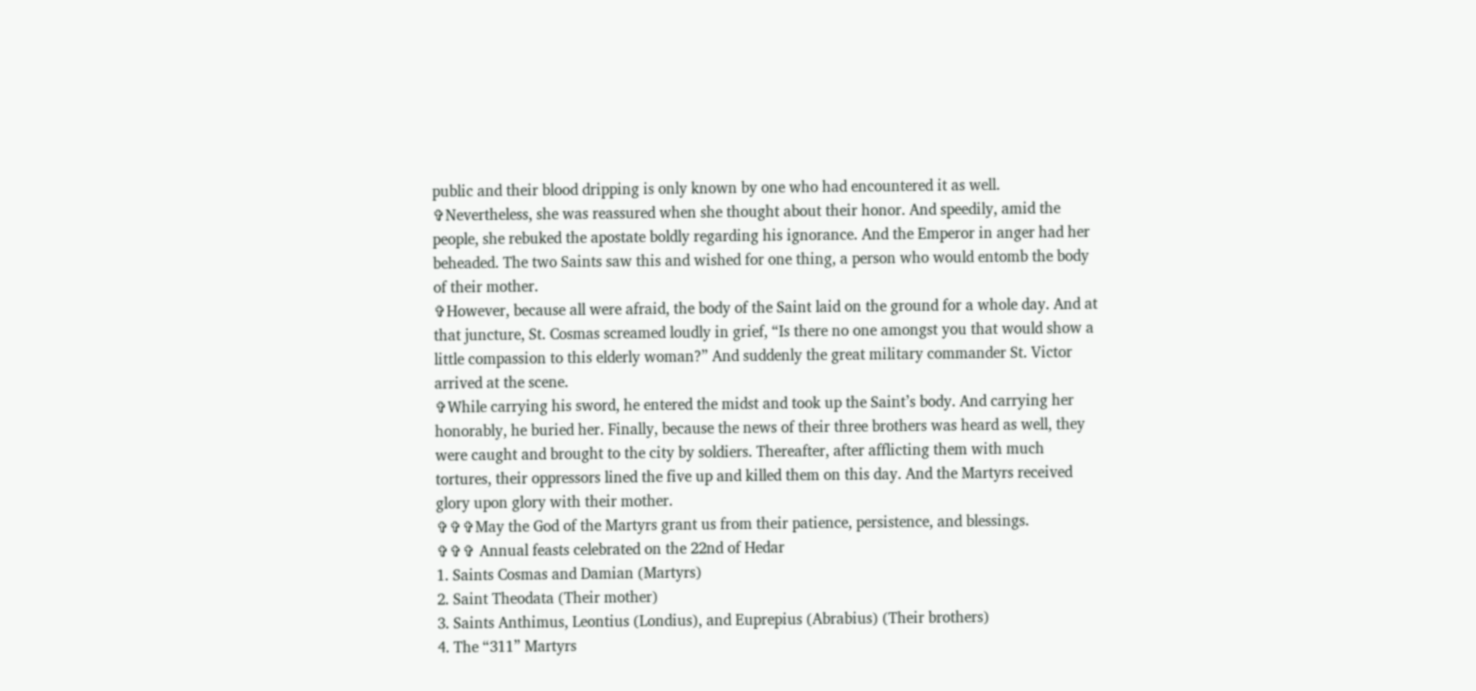public and their blood dripping is only known by one who had encountered it as well.
✞Nevertheless, she was reassured when she thought about their honor. And speedily, amid the people, she rebuked the apostate boldly regarding his ignorance. And the Emperor in anger had her beheaded. The two Saints saw this and wished for one thing, a person who would entomb the body of their mother.
✞However, because all were afraid, the body of the Saint laid on the ground for a whole day. And at that juncture, St. Cosmas screamed loudly in grief, “Is there no one amongst you that would show a little compassion to this elderly woman?” And suddenly the great military commander St. Victor arrived at the scene.
✞While carrying his sword, he entered the midst and took up the Saint’s body. And carrying her honorably, he buried her. Finally, because the news of their three brothers was heard as well, they were caught and brought to the city by soldiers. Thereafter, after afflicting them with much tortures, their oppressors lined the five up and killed them on this day. And the Martyrs received glory upon glory with their mother.
✞✞✞May the God of the Martyrs grant us from their patience, persistence, and blessings.
✞✞✞ Annual feasts celebrated on the 22nd of Hedar
1. Saints Cosmas and Damian (Martyrs)
2. Saint Theodata (Their mother)
3. Saints Anthimus, Leontius (Londius), and Euprepius (Abrabius) (Their brothers)
4. The “311” Martyrs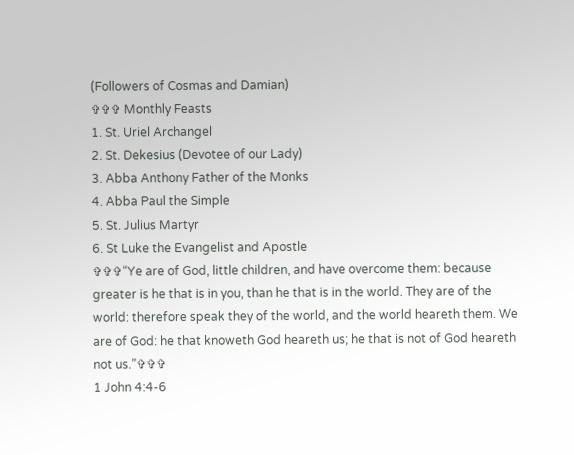(Followers of Cosmas and Damian)
✞✞✞ Monthly Feasts
1. St. Uriel Archangel
2. St. Dekesius (Devotee of our Lady)
3. Abba Anthony Father of the Monks
4. Abba Paul the Simple
5. St. Julius Martyr
6. St Luke the Evangelist and Apostle
✞✞✞“Ye are of God, little children, and have overcome them: because greater is he that is in you, than he that is in the world. They are of the world: therefore speak they of the world, and the world heareth them. We are of God: he that knoweth God heareth us; he that is not of God heareth not us.”✞✞✞
1 John 4:4-6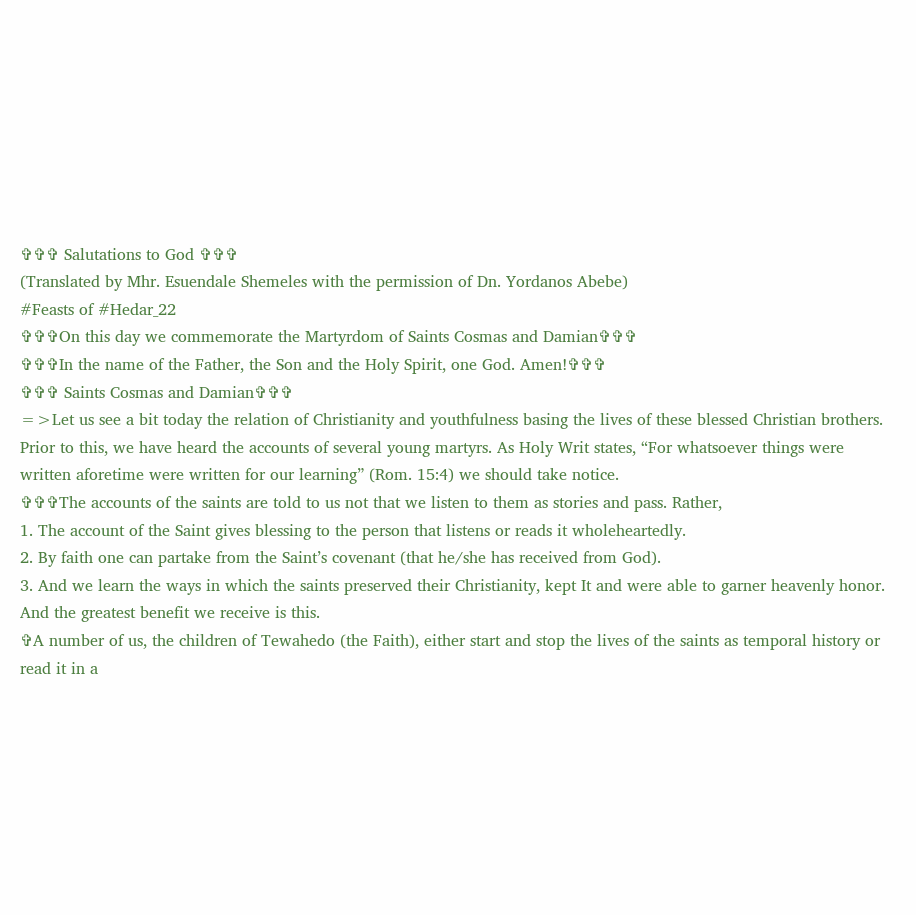✞✞✞ Salutations to God ✞✞✞
(Translated by Mhr. Esuendale Shemeles with the permission of Dn. Yordanos Abebe)
#Feasts of #Hedar_22
✞✞✞On this day we commemorate the Martyrdom of Saints Cosmas and Damian✞✞✞
✞✞✞In the name of the Father, the Son and the Holy Spirit, one God. Amen!✞✞✞
✞✞✞ Saints Cosmas and Damian✞✞✞
=>Let us see a bit today the relation of Christianity and youthfulness basing the lives of these blessed Christian brothers. Prior to this, we have heard the accounts of several young martyrs. As Holy Writ states, “For whatsoever things were written aforetime were written for our learning” (Rom. 15:4) we should take notice.
✞✞✞The accounts of the saints are told to us not that we listen to them as stories and pass. Rather,
1. The account of the Saint gives blessing to the person that listens or reads it wholeheartedly.
2. By faith one can partake from the Saint’s covenant (that he/she has received from God).
3. And we learn the ways in which the saints preserved their Christianity, kept It and were able to garner heavenly honor. And the greatest benefit we receive is this.
✞A number of us, the children of Tewahedo (the Faith), either start and stop the lives of the saints as temporal history or read it in a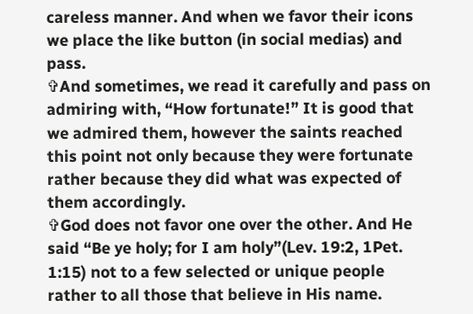careless manner. And when we favor their icons we place the like button (in social medias) and pass.
✞And sometimes, we read it carefully and pass on admiring with, “How fortunate!” It is good that we admired them, however the saints reached this point not only because they were fortunate rather because they did what was expected of them accordingly.
✞God does not favor one over the other. And He said “Be ye holy; for I am holy”(Lev. 19:2, 1Pet. 1:15) not to a few selected or unique people rather to all those that believe in His name.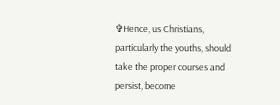✞Hence, us Christians, particularly the youths, should take the proper courses and persist, become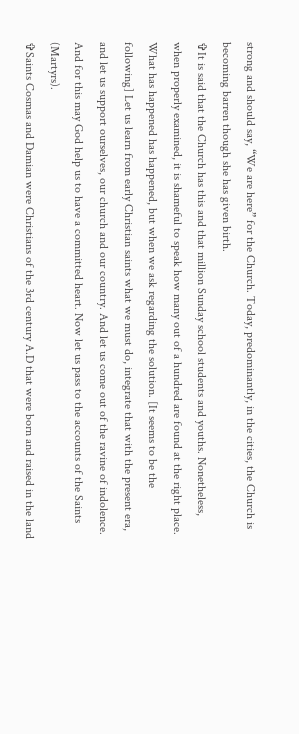strong and should say, “We are here” for the Church. Today, predominantly, in the cities, the Church is becoming barren though she has given birth.
✞It is said that the Church has this and that million Sunday school students and youths. Nonetheless, when properly examined, it is shameful to speak how many out of a hundred are found at the right place. What has happened has happened, but when we ask regarding the solution. [It seems to be the following] Let us learn from early Christian saints what we must do, integrate that with the present era, and let us support ourselves, our church and our country. And let us come out of the ravine of indolence. And for this may God help us to have a committed heart. Now let us pass to the accounts of the Saints (Martyrs).
✞Saints Cosmas and Damian were Christians of the 3rd century A.D that were born and raised in the land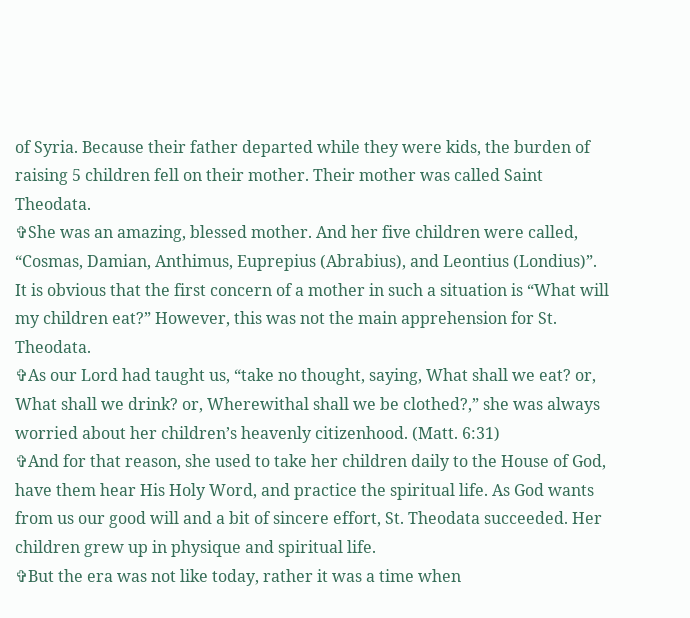of Syria. Because their father departed while they were kids, the burden of raising 5 children fell on their mother. Their mother was called Saint Theodata.
✞She was an amazing, blessed mother. And her five children were called, “Cosmas, Damian, Anthimus, Euprepius (Abrabius), and Leontius (Londius)”. It is obvious that the first concern of a mother in such a situation is “What will my children eat?” However, this was not the main apprehension for St. Theodata.
✞As our Lord had taught us, “take no thought, saying, What shall we eat? or, What shall we drink? or, Wherewithal shall we be clothed?,” she was always worried about her children’s heavenly citizenhood. (Matt. 6:31)
✞And for that reason, she used to take her children daily to the House of God, have them hear His Holy Word, and practice the spiritual life. As God wants from us our good will and a bit of sincere effort, St. Theodata succeeded. Her children grew up in physique and spiritual life.
✞But the era was not like today, rather it was a time when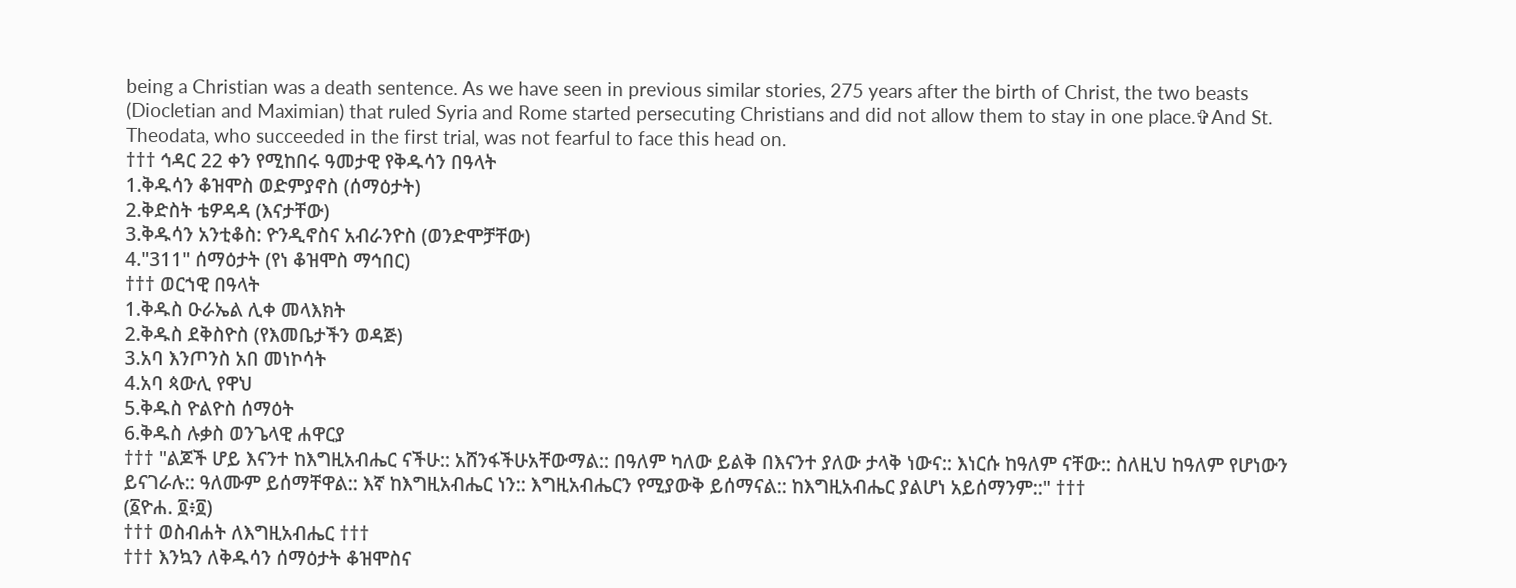being a Christian was a death sentence. As we have seen in previous similar stories, 275 years after the birth of Christ, the two beasts (Diocletian and Maximian) that ruled Syria and Rome started persecuting Christians and did not allow them to stay in one place.✞And St. Theodata, who succeeded in the first trial, was not fearful to face this head on.
††† ኅዳር 22 ቀን የሚከበሩ ዓመታዊ የቅዱሳን በዓላት
1.ቅዱሳን ቆዝሞስ ወድምያኖስ (ሰማዕታት)
2.ቅድስት ቴዎዳዳ (እናታቸው)
3.ቅዱሳን አንቲቆስ: ዮንዲኖስና አብራንዮስ (ወንድሞቻቸው)
4."311" ሰማዕታት (የነ ቆዝሞስ ማኅበር)
††† ወርኀዊ በዓላት
1.ቅዱስ ዑራኤል ሊቀ መላእክት
2.ቅዱስ ደቅስዮስ (የእመቤታችን ወዳጅ)
3.አባ እንጦንስ አበ መነኮሳት
4.አባ ጳውሊ የዋህ
5.ቅዱስ ዮልዮስ ሰማዕት
6.ቅዱስ ሉቃስ ወንጌላዊ ሐዋርያ
††† "ልጆች ሆይ እናንተ ከእግዚአብሔር ናችሁ:: አሸንፋችሁአቸውማል:: በዓለም ካለው ይልቅ በእናንተ ያለው ታላቅ ነውና:: እነርሱ ከዓለም ናቸው:: ስለዚህ ከዓለም የሆነውን ይናገራሉ:: ዓለሙም ይሰማቸዋል:: እኛ ከእግዚአብሔር ነን:: እግዚአብሔርን የሚያውቅ ይሰማናል:: ከእግዚአብሔር ያልሆነ አይሰማንም::" †††
(፩ዮሐ. ፬፥፬)
††† ወስብሐት ለእግዚአብሔር †††
††† እንኳን ለቅዱሳን ሰማዕታት ቆዝሞስና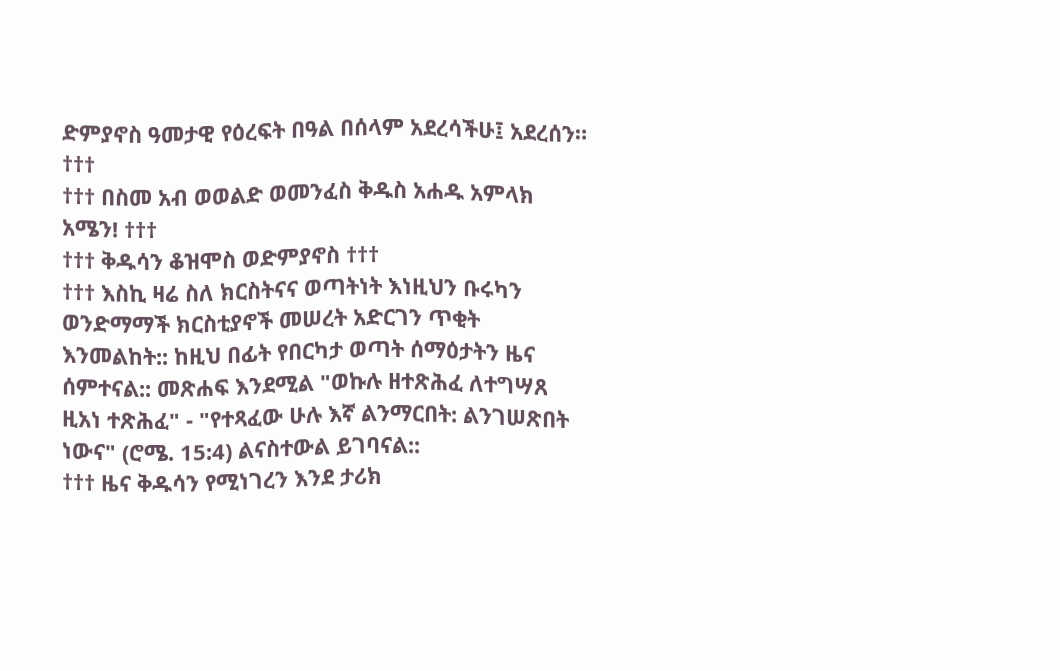ድምያኖስ ዓመታዊ የዕረፍት በዓል በሰላም አደረሳችሁ፤ አደረሰን። †††
††† በስመ አብ ወወልድ ወመንፈስ ቅዱስ አሐዱ አምላክ አሜን! †††
††† ቅዱሳን ቆዝሞስ ወድምያኖስ †††
††† እስኪ ዛሬ ስለ ክርስትናና ወጣትነት እነዚህን ቡሩካን ወንድማማች ክርስቲያኖች መሠረት አድርገን ጥቂት እንመልከት:: ከዚህ በፊት የበርካታ ወጣት ሰማዕታትን ዜና ሰምተናል:: መጽሐፍ እንደሚል "ወኩሉ ዘተጽሕፈ ለተግሣጸ ዚአነ ተጽሕፈ" - "የተጻፈው ሁሉ እኛ ልንማርበት: ልንገሠጽበት ነውና" (ሮሜ. 15:4) ልናስተውል ይገባናል::
††† ዜና ቅዱሳን የሚነገረን እንደ ታሪክ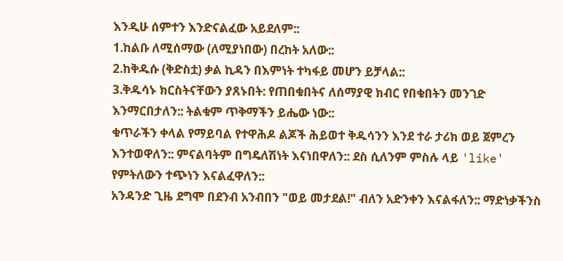እንዲሁ ሰምተን እንድናልፈው አይደለም::
1.ከልቡ ለሚሰማው (ለሚያነበው) በረከት አለው::
2.ከቅዱሱ (ቅድስቷ) ቃል ኪዳን በእምነት ተካፋይ መሆን ይቻላል::
3.ቅዱሳኑ ክርስትናቸውን ያጸኑበት: የጠበቁበትና ለሰማያዊ ክብር የበቁበትን መንገድ እንማርበታለን:: ትልቁም ጥቅማችን ይሔው ነው::
ቁጥራችን ቀላል የማይባል የተዋሕዶ ልጆች ሕይወተ ቅዱሳንን እንደ ተራ ታሪክ ወይ ጀምረን እንተወዋለን:: ምናልባትም በግዴለሽነት እናነበዋለን:: ደስ ሲለንም ምስሉ ላይ 'like' የምትለውን ተጭነን እናልፈዋለን::
አንዳንድ ጊዜ ደግሞ በደንብ አንብበን "ወይ መታደል!" ብለን አድንቀን እናልፋለን:: ማድነቃችንስ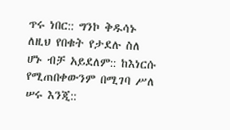ጥሩ ነበር:: ግንኮ ቅዱሳኑ ለዚህ የበቁት የታደሉ ስለ ሆኑ ብቻ አይደለም:: ከእነርሱ የሚጠበቀውንም በሚገባ ሥለ ሠሩ እንጂ::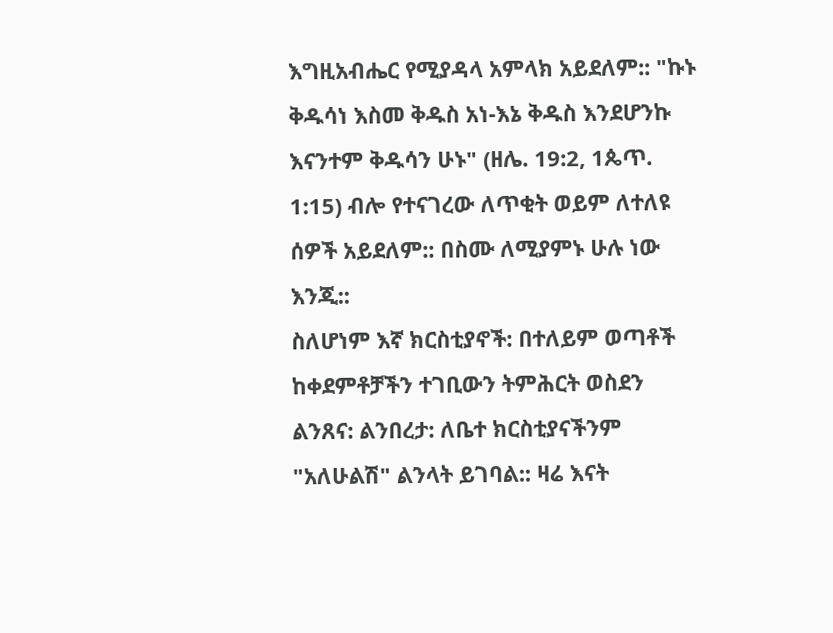እግዚአብሔር የሚያዳላ አምላክ አይደለም:: "ኩኑ ቅዱሳነ እስመ ቅዱስ አነ-እኔ ቅዱስ እንደሆንኩ እናንተም ቅዱሳን ሁኑ" (ዘሌ. 19:2, 1ጴጥ. 1:15) ብሎ የተናገረው ለጥቂት ወይም ለተለዩ ሰዎች አይደለም:: በስሙ ለሚያምኑ ሁሉ ነው እንጂ::
ስለሆነም እኛ ክርስቲያኖች: በተለይም ወጣቶች ከቀደምቶቻችን ተገቢውን ትምሕርት ወስደን ልንጸና: ልንበረታ: ለቤተ ክርስቲያናችንም "አለሁልሽ" ልንላት ይገባል:: ዛሬ እናት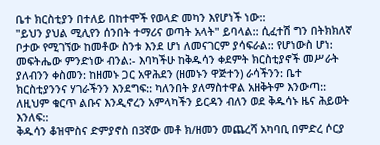ቤተ ክርስቲያን በተለይ በከተሞች የወላድ መካን እየሆነች ነው::
"ይህን ያህል ሚሊየን ሰንበት ተማሪና ወጣት አላት" ይባላል:: ሲፈተሽ ግን በትክክለኛ ቦታው የሚገኘው ከመቶው ስንቱ እንደ ሆነ ለመናገርም ያሳፍራል:: የሆነውስ ሆነ: መፍትሔው ምንድነው ብንል:- እባካችሁ ከቅዱሳን ቀደምት ክርስቲያኖች መሥራት ያለብንን ቀስመን: ከዘመኑ ጋር አዋሕደን (ዘመኑን ዋጅተን) ራሳችንን: ቤተ ክርስቲያንንና ሃገራችንን እንደግፍ:: ካለንበት ያለማስተዋል አዘቅትም እንውጣ::
ለዚህም ቁርጥ ልቡና እንዲኖረን አምላካችን ይርዳን ብለን ወደ ቅዱሳኑ ዜና ሕይወት እንለፍ::
ቅዱሳን ቆዝሞስና ድምያኖስ በ3ኛው መቶ ክ/ዘመን መጨረሻ አካባቢ በምድረ ሶርያ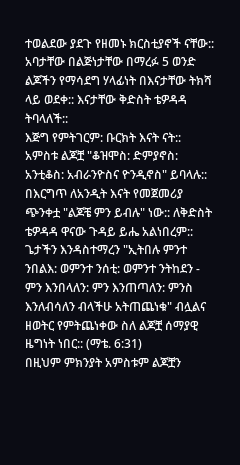ተወልደው ያደጉ የዘመኑ ክርስቲያኖች ናቸው:: አባታቸው በልጅነታቸው በማረፉ 5 ወንድ ልጆችን የማሳደግ ሃላፊነት በእናታቸው ትክሻ ላይ ወደቀ:: እናታቸው ቅድስት ቴዎዳዳ ትባላለች::
እጅግ የምትገርም: ቡርክት እናት ናት:: አምስቱ ልጆቿ "ቆዝሞስ: ድምያኖስ: አንቲቆስ: አብራንዮስና ዮንዲኖስ" ይባላሉ:: በእርግጥ ለአንዲት እናት የመጀመሪያ ጭንቀቷ "ልጆቼ ምን ይብሉ" ነው:: ለቅድስት ቴዎዳዳ ዋናው ጉዳይ ይሔ አልነበረም::
ጌታችን እንዳስተማረን "ኢትበሉ ምንተ ንበልእ: ወምንተ ንሰቲ: ወምንተ ንትከደን - ምን እንበላለን: ምን እንጠጣለን: ምንስ እንለብሳለን ብላችሁ አትጠጨነቁ" ብሏልና ዘወትር የምትጨነቀው ስለ ልጆቿ ሰማያዊ ዜግነት ነበር:: (ማቴ. 6:31)
በዚህም ምክንያት አምስቱም ልጆቿን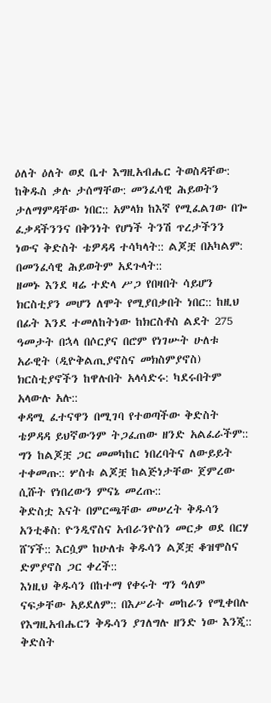ዕለት ዕለት ወደ ቤተ እግዚአብሔር ትወስዳቸው: ከቅዱስ ቃሉ ታሰማቸው: መንፈሳዊ ሕይወትን ታለማምዳቸው ነበር:: አምላክ ከእኛ የሚፈልገው በጐ ፈቃዳችንንና በቅንነት የሆነች ትንሽ ጥረታችንን ነውና ቅድስት ቴዎዳዳ ተሳካላት:: ልጆቿ በአካልም: በመንፈሳዊ ሕይወትም አደጉላት::
ዘመኑ እንደ ዛሬ ተድላ ሥጋ የበዛበት ሳይሆን ክርስቲያን መሆን ለሞት የሚያበቃበት ነበር:: ከዚህ በፊት እንደ ተመለከትነው ከክርስቶስ ልደት 275 ዓመታት በኋላ በሶርያና በሮም የነገሡት ሁለቱ አራዊት (ዲዮቅልጢያኖስና መክስምያኖስ) ክርስቲያኖችን ከዋሉበት አላሳድሩ: ካደሩበትም አላውሉ አሉ::
ቀዳሚ ፈተናዋን በሚገባ የተወጣችው ቅድስት ቴዎዳዳ ይህኛውንም ትጋፈጠው ዘንድ አልፈራችም:: ግን ከልጆቿ ጋር መመካከር ነበረባትና ለውይይት ተቀመጡ:: ሦስቱ ልጆቿ ከልጅነታቸው ጀምረው ሲሹት የነበረውን ምናኔ መረጡ::
ቅድስቷ እናት በምርጫቸው መሠረት ቅዱሳን አንቲቆስ: ዮንዲኖስና አብራንዮስን መርቃ ወደ በርሃ ሸኘች:: እርሷም ከሁለቱ ቅዱሳን ልጆቿ ቆዝሞስና ድምያኖስ ጋር ቀረች::
እነዚህ ቅዱሳን በከተማ የቀሩት ግን ዓለም ናፍቃቸው አይደለም:: በእሥራት መከራን የሚቀበሉ የእግዚአብሔርን ቅዱሳን ያገለግሉ ዘንድ ነው እንጂ::
ቅድስት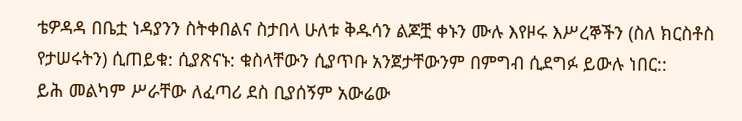ቴዎዳዳ በቤቷ ነዳያንን ስትቀበልና ስታበላ ሁለቱ ቅዱሳን ልጆቿ ቀኑን ሙሉ እየዞሩ እሥረኞችን (ስለ ክርስቶስ የታሠሩትን) ሲጠይቁ: ሲያጽናኑ: ቁስላቸውን ሲያጥቡ አንጀታቸውንም በምግብ ሲደግፉ ይውሉ ነበር::
ይሕ መልካም ሥራቸው ለፈጣሪ ደስ ቢያሰኝም አውሬው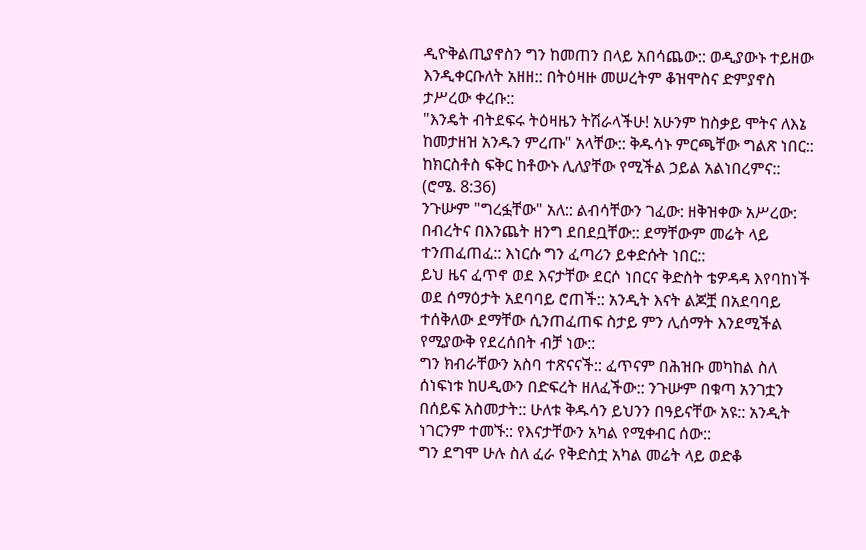ዲዮቅልጢያኖስን ግን ከመጠን በላይ አበሳጨው:: ወዲያውኑ ተይዘው እንዲቀርቡለት አዘዘ:: በትዕዛዙ መሠረትም ቆዝሞስና ድምያኖስ ታሥረው ቀረቡ::
"እንዴት ብትደፍሩ ትዕዛዜን ትሽራላችሁ! አሁንም ከስቃይ ሞትና ለእኔ ከመታዘዝ አንዱን ምረጡ" አላቸው:: ቅዱሳኑ ምርጫቸው ግልጽ ነበር:: ከክርስቶስ ፍቅር ከቶውኑ ሊለያቸው የሚችል ኃይል አልነበረምና:: (ሮሜ. 8:36)
ንጉሡም "ግረፏቸው" አለ:: ልብሳቸውን ገፈው: ዘቅዝቀው አሥረው: በብረትና በእንጨት ዘንግ ደበደቧቸው:: ደማቸውም መሬት ላይ ተንጠፈጠፈ:: እነርሱ ግን ፈጣሪን ይቀድሱት ነበር::
ይህ ዜና ፈጥኖ ወደ እናታቸው ደርሶ ነበርና ቅድስት ቴዎዳዳ እየባከነች ወደ ሰማዕታት አደባባይ ሮጠች:: አንዲት እናት ልጆቿ በአደባባይ ተሰቅለው ደማቸው ሲንጠፈጠፍ ስታይ ምን ሊሰማት እንደሚችል የሚያውቅ የደረሰበት ብቻ ነው::
ግን ክብራቸውን አስባ ተጽናናች:: ፈጥናም በሕዝቡ መካከል ስለ ሰነፍነቱ ከሀዲውን በድፍረት ዘለፈችው:: ንጉሡም በቁጣ አንገቷን በሰይፍ አስመታት:: ሁለቱ ቅዱሳን ይህንን በዓይናቸው አዩ:: አንዲት ነገርንም ተመኙ:: የእናታቸውን አካል የሚቀብር ሰው::
ግን ደግሞ ሁሉ ስለ ፈራ የቅድስቷ አካል መሬት ላይ ወድቆ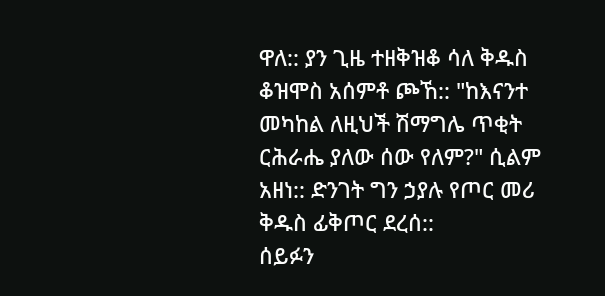ዋለ:: ያን ጊዜ ተዘቅዝቆ ሳለ ቅዱስ ቆዝሞስ አሰምቶ ጮኸ:: "ከእናንተ መካከል ለዚህች ሽማግሌ ጥቂት ርሕራሔ ያለው ሰው የለም?" ሲልም አዘነ:: ድንገት ግን ኃያሉ የጦር መሪ ቅዱስ ፊቅጦር ደረሰ::
ሰይፉን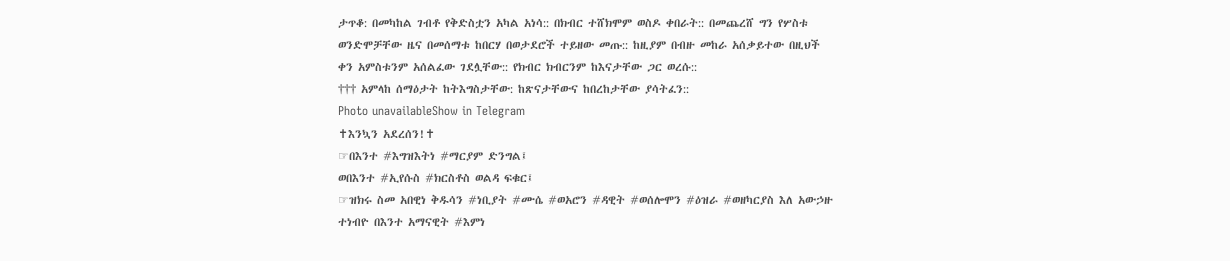ታጥቆ: በመካከል ገብቶ የቅድስቷን አካል አነሳ:: በክብር ተሸክሞም ወስዶ ቀበራት:: በመጨረሸ ግን የሦስቱ ወንድሞቻቸው ዜና በመሰማቱ ከበርሃ በወታደሮች ተይዘው መጡ:: ከዚያም በብዙ መከራ አሰቃይተው በዚህች ቀን አምስቱንም አሰልፈው ገደሏቸው:: የክብር ክብርንም ከእናታቸው ጋር ወረሱ::
††† አምላከ ሰማዕታት ከትእግስታቸው: ከጽናታቸውና ከበረከታቸው ያሳትፈን::
Photo unavailableShow in Telegram
✝እንኳን አደረሰን!✝
☞በእንተ #እግዝእትነ #ማርያም ድንግል፤
ወበእንተ #ኢየሱስ #ክርስቶስ ወልዳ ፍቁር፤
☞ዝክሩ ስመ አበዊነ ቅዱሳን #ነቢያት #ሙሴ #ወአሮን #ዳዊት #ወሰሎሞን #ዕዝራ #ወዘካርያስ እለ አውኃዙ ተነብዮ በእንተ አማናዊት #እምነ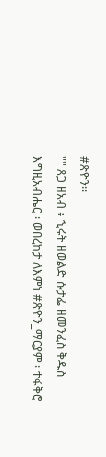#ጽዮን፡፡
"" ጸጋ ዘአብ ፥ ኂሩት ዘወልድ ሱታፌ ዘመንፈስ ቅዱስ እግዚአብሔር ፡ ወበረከታ ለእምነ #ጽዮን_ማርያም ፡ ተፋቅሮ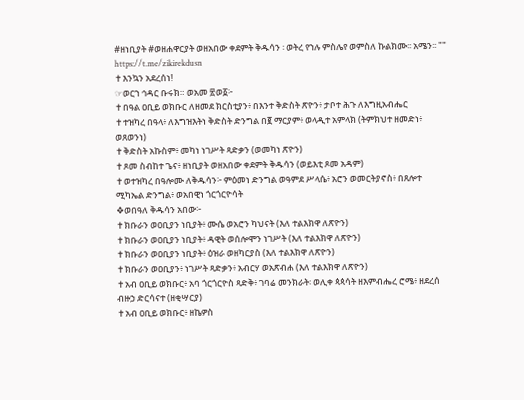#ዘነቢያት #ወዘሐዋርያት ወዘአበው ቀደምት ቅዱሳን ፡ ወትረ የኀሉ ምስሌየ ወምስለ ኩልክሙ፡፡ አሜን፡፡ ""
https://t.me/zikirekdusn
✝እንኳን አደረሰነ!
☞ወርኀ ኅዳር ቡሩክ። ወአመ ፳ወ፩፦
✝በዓል ዐቢይ ወክቡር ለዘመደ ክርስቲያን፥ በእንተ ቅድስት ጽዮን፥ ታቦተ ሕጉ ለእግዚአብሔር
✝ተዝካረ በዓላ፥ ለእግዝእትነ ቅድስት ድንግል በ፪ ማርያም፥ ወላዲተ አምላክ (ትምክህተ ዘመድነ፥ ወጸወንነ)
✝ቅድስት አኩስም፥ መካነ ነገሥት ጻድቃን (ወመካነ ጽዮን)
✝ጾመ ስብከተ ጌና፥ ዘነቢያት ወዘአበው ቀደምት ቅዱሳን (ወይእቲ ጾመ አዳም)
✝ወተዝካረ በዓሎሙ ለቅዱሳን፦ ምዕመነ ድንግል ወዓምደ ሥላሴ፥ አሮን ወመርትያኖስ፥ በጸሎተ ሚካኤል ድንግል፥ ወአበዊነ ጎርጎርዮሳት
❖ወበዓለ ቅዱሳን አበው፦
✝ክቡራን ወዐቢያን ነቢያት፥ ሙሴ ወአሮን ካህናት (እለ ተልእክዋ ለጽዮን)
✝ክቡራን ወዐቢያን ነቢያት፥ ዳዊት ወሰሎሞን ነገሥት (እለ ተልእክዋ ለጽዮን)
✝ክቡራን ወዐቢያን ነቢያት፥ ዕዝራ ወዘካርያስ (እለ ተልእክዋ ለጽዮን)
✝ክቡራን ወዐቢያን፥ ነገሥት ጻድቃን፥ አብርሃ ወአጽብሐ (እለ ተልእክዋ ለጽዮን)
✝አብ ዐቢይ ወክቡር፥ አባ ጎርጎርዮስ ጻድቅ፥ ገባሬ መንክራት፡ ወሊቀ ጳጳሳት ዘእምብሔረ ሮሜ፥ ዘደረሰ ብዙኃ ድርሳናተ (ዘቂሣርያ)
✝አብ ዐቢይ ወክቡር፥ ዘኬዎስ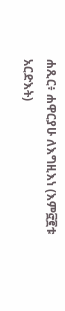ሐጺር፥ ሐዋርያሁ ለእግዚእነ (እም፸፪ቱ አርድእት)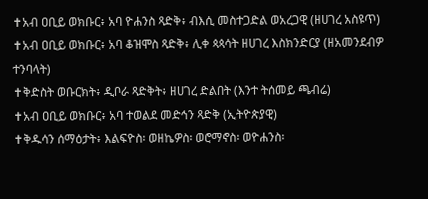✝አብ ዐቢይ ወክቡር፥ አባ ዮሐንስ ጻድቅ፥ ብእሲ መስተጋድል ወአረጋዊ (ዘሀገረ አስዩጥ)
✝አብ ዐቢይ ወክቡር፥ አባ ቆዝሞስ ጻድቅ፥ ሊቀ ጳጳሳት ዘሀገረ እስክንድርያ (ዘአመንደብዎ ተንባላት)
✝ቅድስት ወቡርክት፥ ዲቦራ ጻድቅት፥ ዘሀገረ ድልበት (እንተ ትሰመይ ጫብሬ)
✝አብ ዐቢይ ወክቡር፥ አባ ተወልደ መድኅን ጻድቅ (ኢትዮጵያዊ)
✝ቅዱሳን ሰማዕታት፥ እልፍዮስ፡ ወዘኬዎስ፡ ወሮማኖስ፡ ወዮሐንስ፡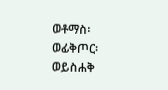ወቶማስ፡ ወፊቅጦር፡ ወይስሐቅ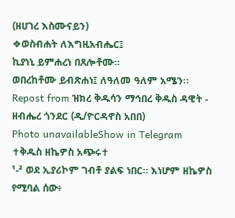(ዘሀገረ እስሙናይን)
❖ወስብሐት ለእግዚአብሔር፤
ኪያነኒ ይምሐረነ በጸሎቶሙ።
ወበረከቶሙ ይብጽሐነ፤ ለዓለመ ዓለም አሜን፡፡
Repost from ዝክረ ቅዱሳን ማኅበረ ቅዱስ ዳዊት - ዘብሔረ ጎንደር (ዲ/ዮርዳኖስ አበበ)
Photo unavailableShow in Telegram
✝ቅዱስ ዘኬዎስ አጭሩ✝
¹-² ወደ ኢያሪኮም ገብቶ ያልፍ ነበር። እነሆም ዘኬዎስ የሚባል ሰው፥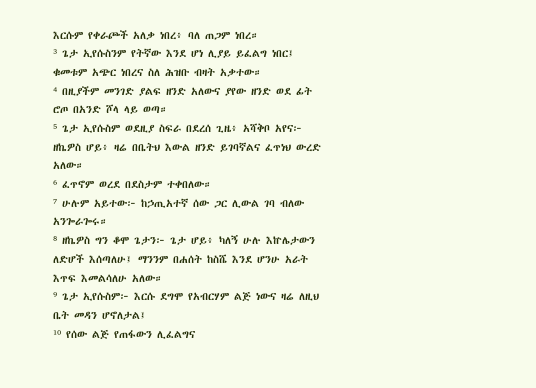እርሱም የቀራጮች አለቃ ነበረ፥ ባለ ጠጋም ነበረ።
³ ጌታ ኢየሱስንም የትኛው እንደ ሆነ ሊያይ ይፈልግ ነበር፤ ቁመቱም አጭር ነበረና ስለ ሕዝቡ ብዛት አቃተው።
⁴ በዚያችም መንገድ ያልፍ ዘንድ አለውና ያየው ዘንድ ወደ ፊት ሮጦ በአንድ ሾላ ላይ ወጣ።
⁵ ጌታ ኢየሱስም ወደዚያ ስፍራ በደረሰ ጊዜ፥ አሻቅቦ አየና፦ ዘኬዎስ ሆይ፥ ዛሬ በቤትህ እውል ዘንድ ይገባኛልና ፈጥነህ ውረድ አለው።
⁶ ፈጥኖም ወረደ በደስታም ተቀበለው።
⁷ ሁሉም አይተው፦ ከኃጢአተኛ ሰው ጋር ሊውል ገባ ብለው አንጐራጐሩ።
⁸ ዘኬዎስ ግን ቆሞ ጌታን፦ ጌታ ሆይ፥ ካለኝ ሁሉ እኵሌታውን ለድሆች እሰጣለሁ፤ ማንንም በሐሰት ከስሼ እንደ ሆንሁ አራት እጥፍ እመልሳለሁ አለው።
⁹ ጌታ ኢየሱስም፦ እርሱ ደግሞ የአብርሃም ልጅ ነውና ዛሬ ለዚህ ቤት መዳን ሆኖለታል፤
¹⁰ የሰው ልጅ የጠፋውን ሊፈልግና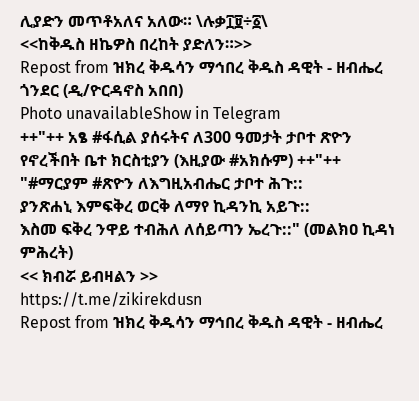ሊያድን መጥቶአለና አለው። \ሉቃ፲፱÷፩\
<<ከቅዱስ ዘኬዎስ በረከት ያድለን።>>
Repost from ዝክረ ቅዱሳን ማኅበረ ቅዱስ ዳዊት - ዘብሔረ ጎንደር (ዲ/ዮርዳኖስ አበበ)
Photo unavailableShow in Telegram
++"++ አፄ #ፋሲል ያሰሩትና ለ300 ዓመታት ታቦተ ጽዮን የኖረችበት ቤተ ክርስቲያን (እዚያው #አክሱም) ++"++
"#ማርያም #ጽዮን ለእግዚአብሔር ታቦተ ሕጉ::
ያንጽሐኒ እምፍቅረ ወርቅ ለማየ ኪዳንኪ አይጉ::
እስመ ፍቅረ ንዋይ ተብሕለ ለሰይጣን ኤረጉ::" (መልክዐ ኪዳነ ምሕረት)
<< ክብሯ ይብዛልን >>
https://t.me/zikirekdusn
Repost from ዝክረ ቅዱሳን ማኅበረ ቅዱስ ዳዊት - ዘብሔረ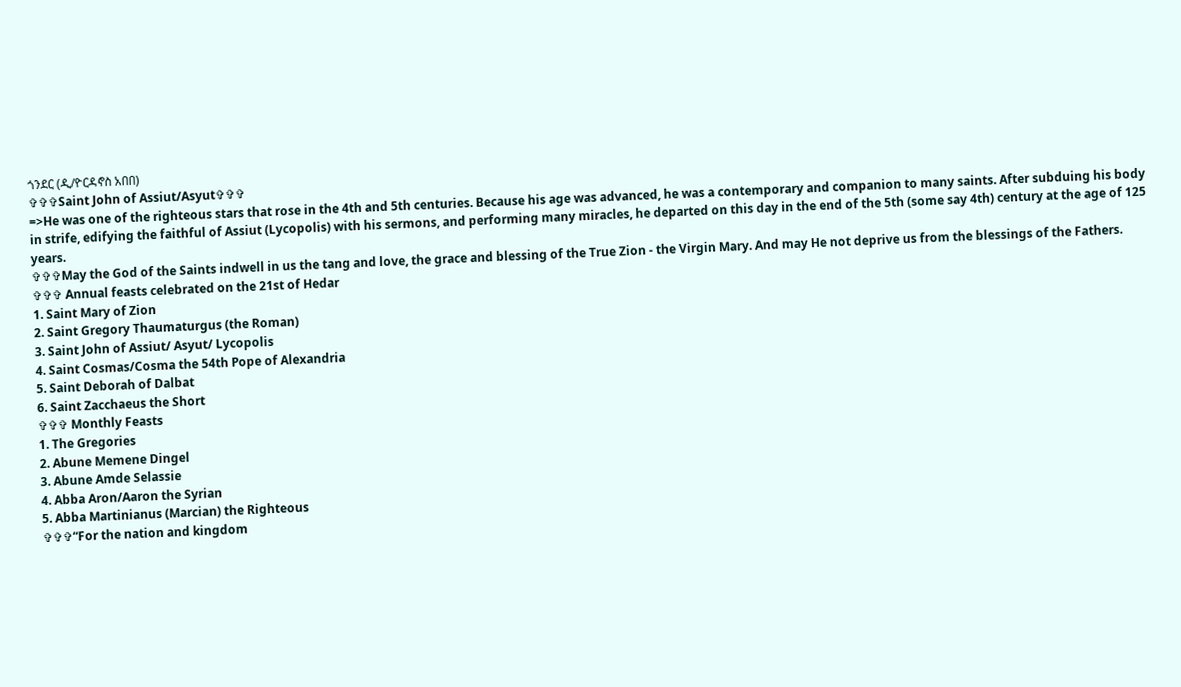ጎንደር (ዲ/ዮርዳኖስ አበበ)
✞✞✞Saint John of Assiut/Asyut✞✞✞
=>He was one of the righteous stars that rose in the 4th and 5th centuries. Because his age was advanced, he was a contemporary and companion to many saints. After subduing his body in strife, edifying the faithful of Assiut (Lycopolis) with his sermons, and performing many miracles, he departed on this day in the end of the 5th (some say 4th) century at the age of 125 years.
✞✞✞May the God of the Saints indwell in us the tang and love, the grace and blessing of the True Zion - the Virgin Mary. And may He not deprive us from the blessings of the Fathers.
✞✞✞ Annual feasts celebrated on the 21st of Hedar
1. Saint Mary of Zion
2. Saint Gregory Thaumaturgus (the Roman)
3. Saint John of Assiut/ Asyut/ Lycopolis
4. Saint Cosmas/Cosma the 54th Pope of Alexandria
5. Saint Deborah of Dalbat
6. Saint Zacchaeus the Short
✞✞✞ Monthly Feasts
1. The Gregories
2. Abune Memene Dingel
3. Abune Amde Selassie
4. Abba Aron/Aaron the Syrian
5. Abba Martinianus (Marcian) the Righteous
✞✞✞“For the nation and kingdom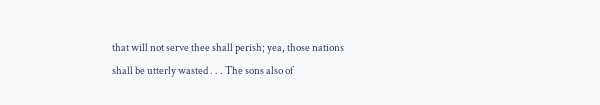that will not serve thee shall perish; yea, those nations shall be utterly wasted . . . The sons also of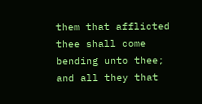them that afflicted thee shall come bending unto thee; and all they that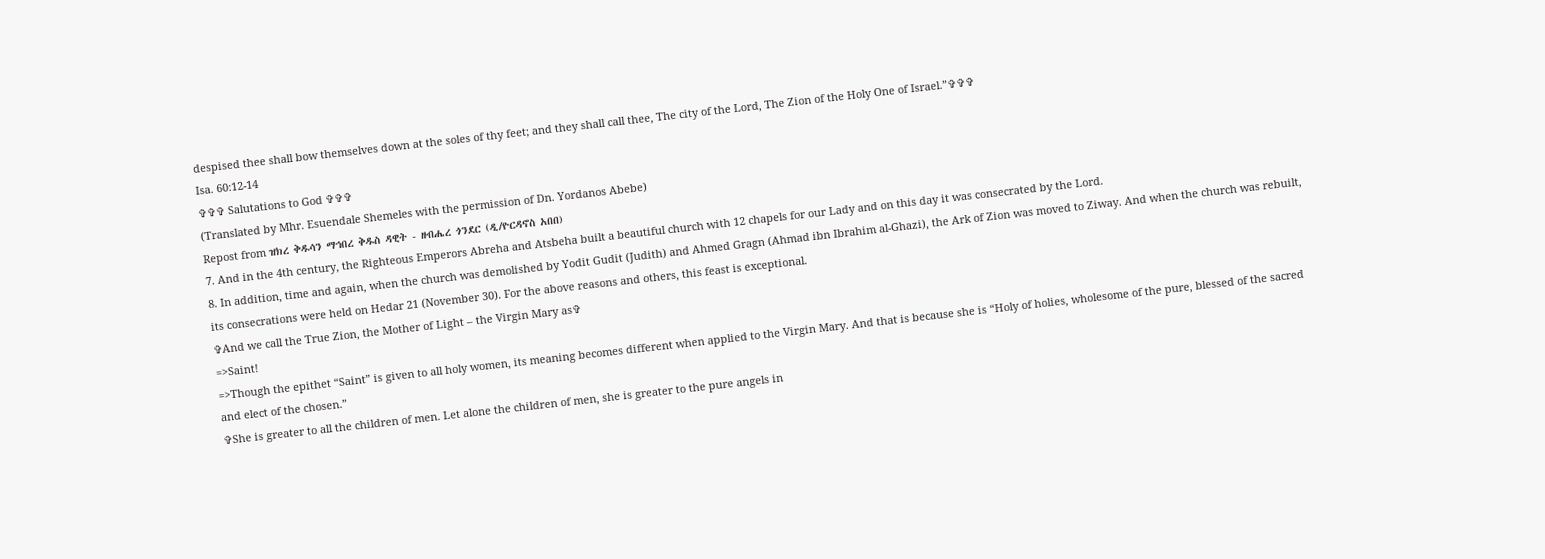despised thee shall bow themselves down at the soles of thy feet; and they shall call thee, The city of the Lord, The Zion of the Holy One of Israel.”✞✞✞
Isa. 60:12-14
✞✞✞ Salutations to God ✞✞✞
(Translated by Mhr. Esuendale Shemeles with the permission of Dn. Yordanos Abebe)
Repost from ዝክረ ቅዱሳን ማኅበረ ቅዱስ ዳዊት - ዘብሔረ ጎንደር (ዲ/ዮርዳኖስ አበበ)
7. And in the 4th century, the Righteous Emperors Abreha and Atsbeha built a beautiful church with 12 chapels for our Lady and on this day it was consecrated by the Lord.
8. In addition, time and again, when the church was demolished by Yodit Gudit (Judith) and Ahmed Gragn (Ahmad ibn Ibrahim al-Ghazi), the Ark of Zion was moved to Ziway. And when the church was rebuilt, its consecrations were held on Hedar 21 (November 30). For the above reasons and others, this feast is exceptional.
✞And we call the True Zion, the Mother of Light – the Virgin Mary as✞
=>Saint!
=>Though the epithet “Saint” is given to all holy women, its meaning becomes different when applied to the Virgin Mary. And that is because she is “Holy of holies, wholesome of the pure, blessed of the sacred and elect of the chosen.”
✞She is greater to all the children of men. Let alone the children of men, she is greater to the pure angels in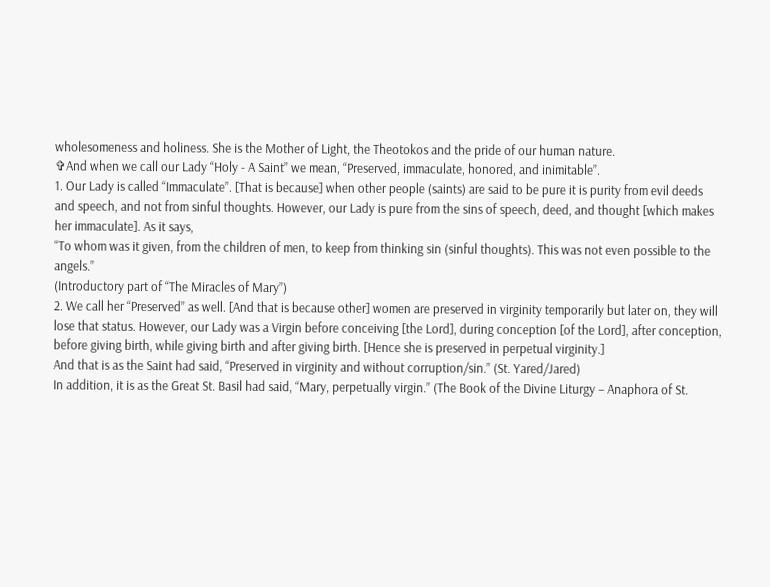wholesomeness and holiness. She is the Mother of Light, the Theotokos and the pride of our human nature.
✞And when we call our Lady “Holy - A Saint” we mean, “Preserved, immaculate, honored, and inimitable”.
1. Our Lady is called “Immaculate”. [That is because] when other people (saints) are said to be pure it is purity from evil deeds and speech, and not from sinful thoughts. However, our Lady is pure from the sins of speech, deed, and thought [which makes her immaculate]. As it says,
“To whom was it given, from the children of men, to keep from thinking sin (sinful thoughts). This was not even possible to the angels.”
(Introductory part of “The Miracles of Mary”)
2. We call her “Preserved” as well. [And that is because other] women are preserved in virginity temporarily but later on, they will lose that status. However, our Lady was a Virgin before conceiving [the Lord], during conception [of the Lord], after conception, before giving birth, while giving birth and after giving birth. [Hence she is preserved in perpetual virginity.]
And that is as the Saint had said, “Preserved in virginity and without corruption/sin.” (St. Yared/Jared)
In addition, it is as the Great St. Basil had said, “Mary, perpetually virgin.” (The Book of the Divine Liturgy – Anaphora of St.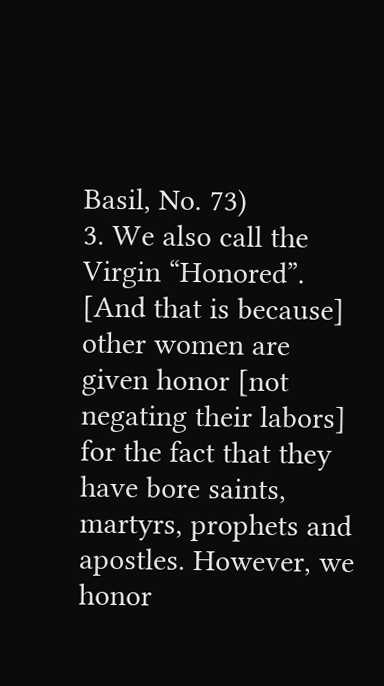Basil, No. 73)
3. We also call the Virgin “Honored”. [And that is because] other women are given honor [not negating their labors] for the fact that they have bore saints, martyrs, prophets and apostles. However, we honor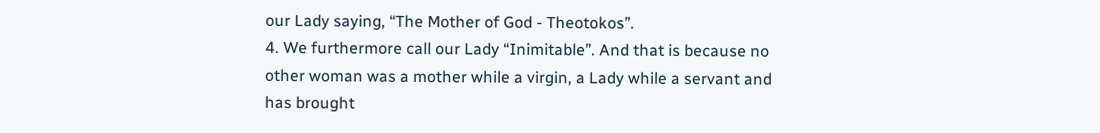our Lady saying, “The Mother of God - Theotokos”.
4. We furthermore call our Lady “Inimitable”. And that is because no other woman was a mother while a virgin, a Lady while a servant and has brought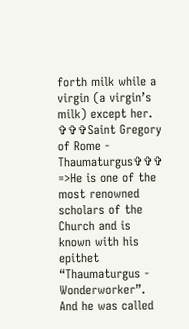forth milk while a virgin (a virgin’s milk) except her.
✞✞✞Saint Gregory of Rome - Thaumaturgus✞✞✞
=>He is one of the most renowned scholars of the Church and is known with his epithet “Thaumaturgus - Wonderworker”. And he was called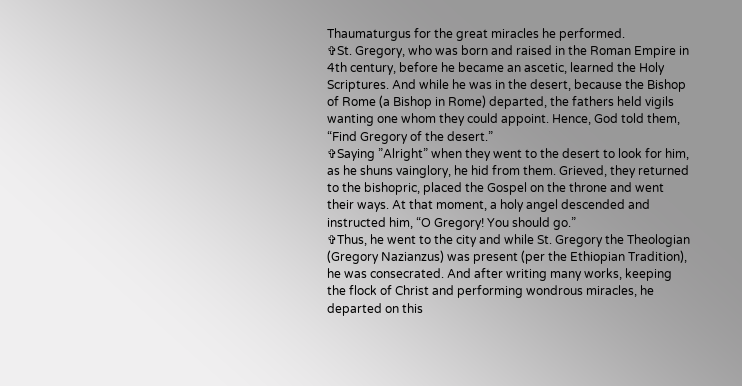Thaumaturgus for the great miracles he performed.
✞St. Gregory, who was born and raised in the Roman Empire in 4th century, before he became an ascetic, learned the Holy Scriptures. And while he was in the desert, because the Bishop of Rome (a Bishop in Rome) departed, the fathers held vigils wanting one whom they could appoint. Hence, God told them, “Find Gregory of the desert.”
✞Saying ”Alright” when they went to the desert to look for him, as he shuns vainglory, he hid from them. Grieved, they returned to the bishopric, placed the Gospel on the throne and went their ways. At that moment, a holy angel descended and instructed him, “O Gregory! You should go.”
✞Thus, he went to the city and while St. Gregory the Theologian (Gregory Nazianzus) was present (per the Ethiopian Tradition), he was consecrated. And after writing many works, keeping the flock of Christ and performing wondrous miracles, he departed on this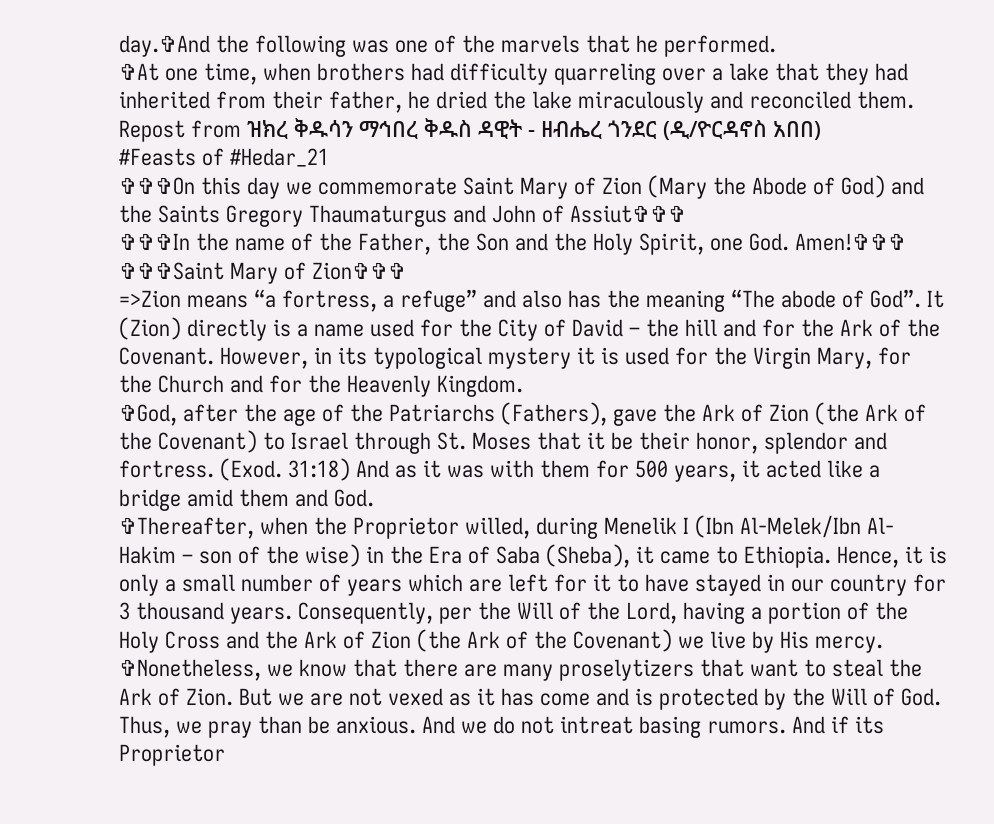day.✞And the following was one of the marvels that he performed.
✞At one time, when brothers had difficulty quarreling over a lake that they had inherited from their father, he dried the lake miraculously and reconciled them.
Repost from ዝክረ ቅዱሳን ማኅበረ ቅዱስ ዳዊት - ዘብሔረ ጎንደር (ዲ/ዮርዳኖስ አበበ)
#Feasts of #Hedar_21
✞✞✞On this day we commemorate Saint Mary of Zion (Mary the Abode of God) and the Saints Gregory Thaumaturgus and John of Assiut✞✞✞
✞✞✞In the name of the Father, the Son and the Holy Spirit, one God. Amen!✞✞✞
✞✞✞Saint Mary of Zion✞✞✞
=>Zion means “a fortress, a refuge” and also has the meaning “The abode of God”. It (Zion) directly is a name used for the City of David – the hill and for the Ark of the Covenant. However, in its typological mystery it is used for the Virgin Mary, for the Church and for the Heavenly Kingdom.
✞God, after the age of the Patriarchs (Fathers), gave the Ark of Zion (the Ark of the Covenant) to Israel through St. Moses that it be their honor, splendor and fortress. (Exod. 31:18) And as it was with them for 500 years, it acted like a bridge amid them and God.
✞Thereafter, when the Proprietor willed, during Menelik I (Ibn Al-Melek/Ibn Al-Hakim – son of the wise) in the Era of Saba (Sheba), it came to Ethiopia. Hence, it is only a small number of years which are left for it to have stayed in our country for 3 thousand years. Consequently, per the Will of the Lord, having a portion of the Holy Cross and the Ark of Zion (the Ark of the Covenant) we live by His mercy.
✞Nonetheless, we know that there are many proselytizers that want to steal the Ark of Zion. But we are not vexed as it has come and is protected by the Will of God. Thus, we pray than be anxious. And we do not intreat basing rumors. And if its Proprietor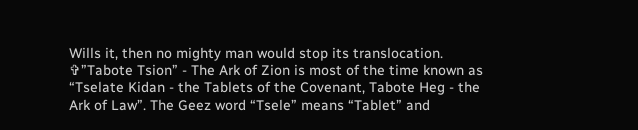Wills it, then no mighty man would stop its translocation.
✞”Tabote Tsion” - The Ark of Zion is most of the time known as “Tselate Kidan - the Tablets of the Covenant, Tabote Heg - the Ark of Law”. The Geez word “Tsele” means “Tablet” and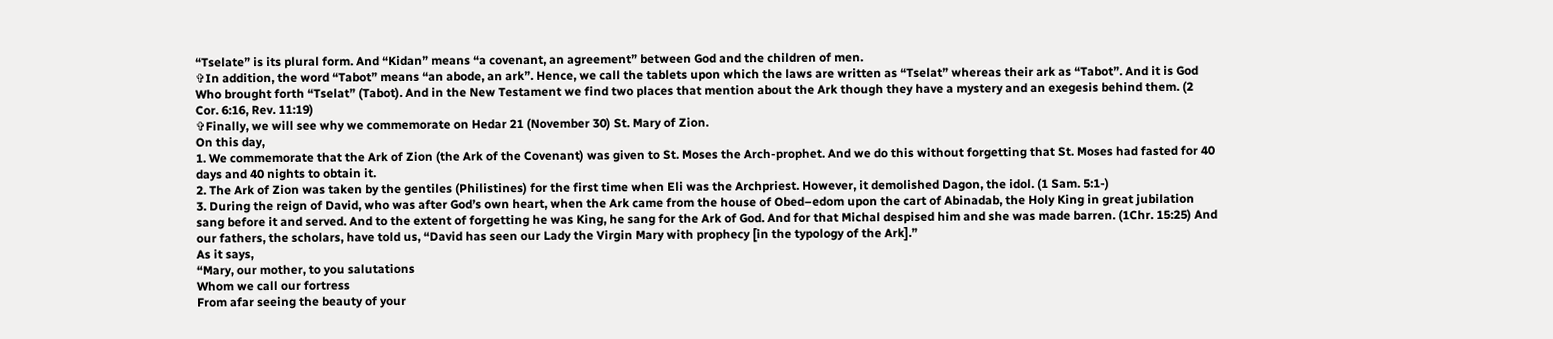“Tselate” is its plural form. And “Kidan” means “a covenant, an agreement” between God and the children of men.
✞In addition, the word “Tabot” means “an abode, an ark”. Hence, we call the tablets upon which the laws are written as “Tselat” whereas their ark as “Tabot”. And it is God Who brought forth “Tselat” (Tabot). And in the New Testament we find two places that mention about the Ark though they have a mystery and an exegesis behind them. (2 Cor. 6:16, Rev. 11:19)
✞Finally, we will see why we commemorate on Hedar 21 (November 30) St. Mary of Zion.
On this day,
1. We commemorate that the Ark of Zion (the Ark of the Covenant) was given to St. Moses the Arch-prophet. And we do this without forgetting that St. Moses had fasted for 40 days and 40 nights to obtain it.
2. The Ark of Zion was taken by the gentiles (Philistines) for the first time when Eli was the Archpriest. However, it demolished Dagon, the idol. (1 Sam. 5:1-)
3. During the reign of David, who was after God’s own heart, when the Ark came from the house of Obed–edom upon the cart of Abinadab, the Holy King in great jubilation sang before it and served. And to the extent of forgetting he was King, he sang for the Ark of God. And for that Michal despised him and she was made barren. (1Chr. 15:25) And our fathers, the scholars, have told us, “David has seen our Lady the Virgin Mary with prophecy [in the typology of the Ark].”
As it says,
“Mary, our mother, to you salutations
Whom we call our fortress
From afar seeing the beauty of your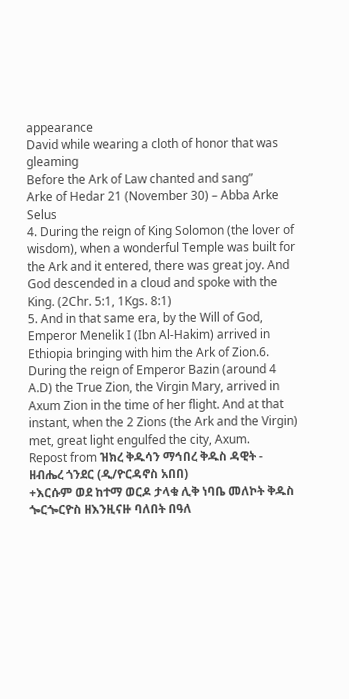appearance
David while wearing a cloth of honor that was gleaming
Before the Ark of Law chanted and sang”
Arke of Hedar 21 (November 30) – Abba Arke Selus
4. During the reign of King Solomon (the lover of wisdom), when a wonderful Temple was built for the Ark and it entered, there was great joy. And God descended in a cloud and spoke with the King. (2Chr. 5:1, 1Kgs. 8:1)
5. And in that same era, by the Will of God, Emperor Menelik I (Ibn Al-Hakim) arrived in Ethiopia bringing with him the Ark of Zion.6. During the reign of Emperor Bazin (around 4 A.D) the True Zion, the Virgin Mary, arrived in Axum Zion in the time of her flight. And at that instant, when the 2 Zions (the Ark and the Virgin) met, great light engulfed the city, Axum.
Repost from ዝክረ ቅዱሳን ማኅበረ ቅዱስ ዳዊት - ዘብሔረ ጎንደር (ዲ/ዮርዳኖስ አበበ)
+እርሱም ወደ ከተማ ወርዶ ታላቁ ሊቅ ነባቤ መለኮት ቅዱስ ጐርጐርዮስ ዘእንዚናዙ ባለበት በዓለ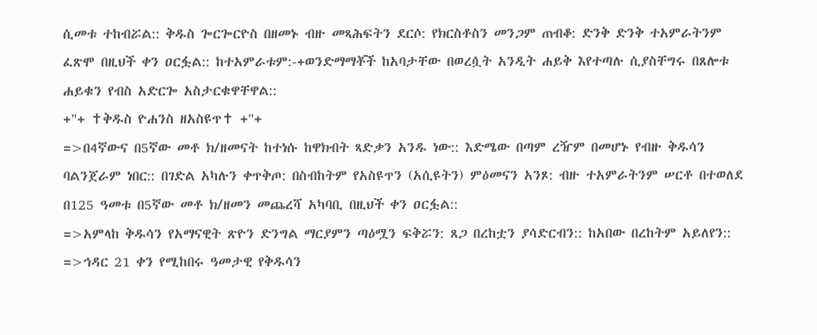ሲመቱ ተከብሯል:: ቅዱስ ጐርጐርዮስ በዘመኑ ብዙ መጻሕፍትን ደርሶ: የክርስቶስን መንጋም ጠብቆ: ድንቅ ድንቅ ተአምራትንም ፈጽሞ በዚህች ቀን ዐርፏል:: ከተአምራቱም:-+ወንድማማቾች ከአባታቸው በወረሷት አንዲት ሐይቅ እየተጣሉ ሲያስቸግሩ በጸሎቱ ሐይቁን የብስ አድርጐ አስታርቁዋቸዋል::
+"+ ✝ቅዱስ ዮሐንስ ዘአስዩጥ✝ +"+
=>በ4ኛውና በ5ኛው መቶ ክ/ዘመናት ከተነሱ ከዋክብት ጻድቃን አንዱ ነው:: እድሜው በጣም ረዥም በመሆኑ የብዙ ቅዱሳን ባልንጀራም ነበር:: በገድል አካሉን ቀጥቅጦ: በስብከትም የአስዩጥን (አሲዩትን) ምዕመናን አንጾ: ብዙ ተአምራትንም ሠርቶ በተወለደ በ125 ዓመቱ በ5ኛው መቶ ክ/ዘመን መጨረሻ አካባቢ በዚህች ቀን ዐርፏል::
=>አምላከ ቅዱሳን የአማናዊት ጽዮን ድንግል ማርያምን ጣዕሟን ፍቅሯን: ጸጋ በረከቷን ያሳድርብን:: ከአበው በረከትም አይለየን::
=>ኅዳር 21 ቀን የሚከበሩ ዓመታዊ የቅዱሳን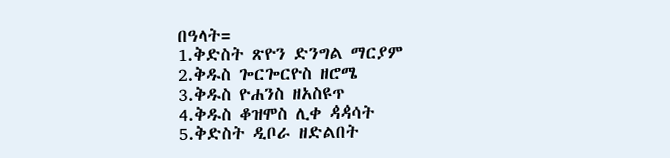በዓላት=
1.ቅድስት ጽዮን ድንግል ማርያም
2.ቅዱስ ጐርጐርዮስ ዘሮሜ
3.ቅዱስ ዮሐንስ ዘአስዩጥ
4.ቅዱስ ቆዝሞስ ሊቀ ዻዻሳት
5.ቅድስት ዲቦራ ዘድልበት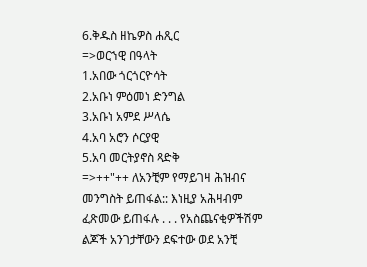6.ቅዱስ ዘኬዎስ ሐጺር
=>ወርኀዊ በዓላት
1.አበው ጎርጎርዮሳት
2.አቡነ ምዕመነ ድንግል
3.አቡነ አምደ ሥላሴ
4.አባ አሮን ሶርያዊ
5.አባ መርትያኖስ ጻድቅ
=>++"++ ለአንቺም የማይገዛ ሕዝብና መንግስት ይጠፋል:: እነዚያ አሕዛብም ፈጽመው ይጠፋሉ . . . የአስጨናቂዎችሽም ልጆች አንገታቸውን ደፍተው ወደ አንቺ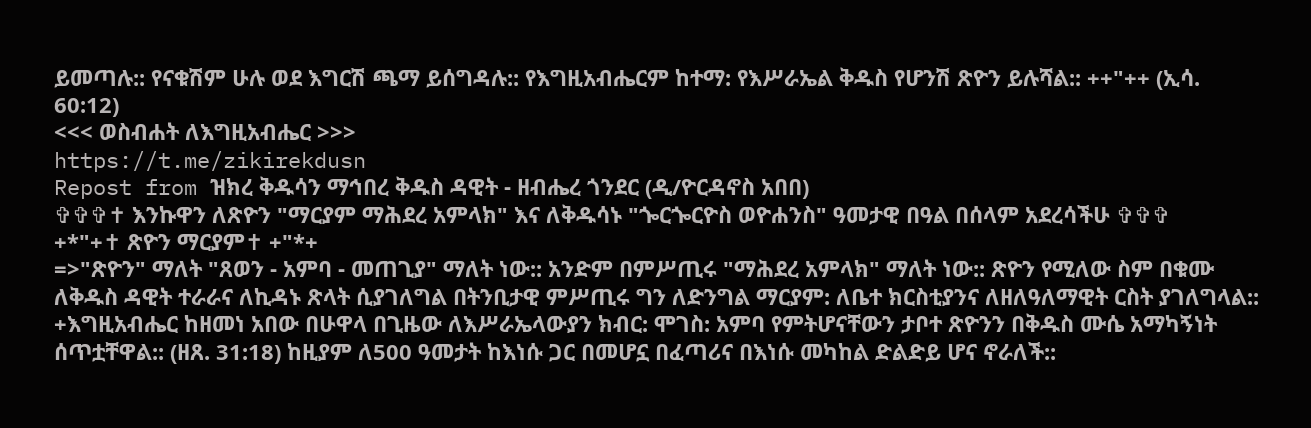ይመጣሉ:: የናቁሽም ሁሉ ወደ እግርሽ ጫማ ይሰግዳሉ:: የእግዚአብሔርም ከተማ: የእሥራኤል ቅዱስ የሆንሽ ጽዮን ይሉሻል:: ++"++ (ኢሳ. 60:12)
<<< ወስብሐት ለእግዚአብሔር >>>
https://t.me/zikirekdusn
Repost from ዝክረ ቅዱሳን ማኅበረ ቅዱስ ዳዊት - ዘብሔረ ጎንደር (ዲ/ዮርዳኖስ አበበ)
✞✞✞✝ እንኩዋን ለጽዮን "ማርያም ማሕደረ አምላክ" እና ለቅዱሳኑ "ጐርጐርዮስ ወዮሐንስ" ዓመታዊ በዓል በሰላም አደረሳችሁ ✞✞✞
+*"+✝ ጽዮን ማርያም✝ +"*+
=>"ጽዮን" ማለት "ጸወን - አምባ - መጠጊያ" ማለት ነው:: አንድም በምሥጢሩ "ማሕደረ አምላክ" ማለት ነው:: ጽዮን የሚለው ስም በቁሙ ለቅዱስ ዳዊት ተራራና ለኪዳኑ ጽላት ሲያገለግል በትንቢታዊ ምሥጢሩ ግን ለድንግል ማርያም: ለቤተ ክርስቲያንና ለዘለዓለማዊት ርስት ያገለግላል::
+እግዚአብሔር ከዘመነ አበው በሁዋላ በጊዜው ለእሥራኤላውያን ክብር: ሞገስ: አምባ የምትሆናቸውን ታቦተ ጽዮንን በቅዱስ ሙሴ አማካኝነት ሰጥቷቸዋል:: (ዘጸ. 31:18) ከዚያም ለ500 ዓመታት ከእነሱ ጋር በመሆኗ በፈጣሪና በእነሱ መካከል ድልድይ ሆና ኖራለች::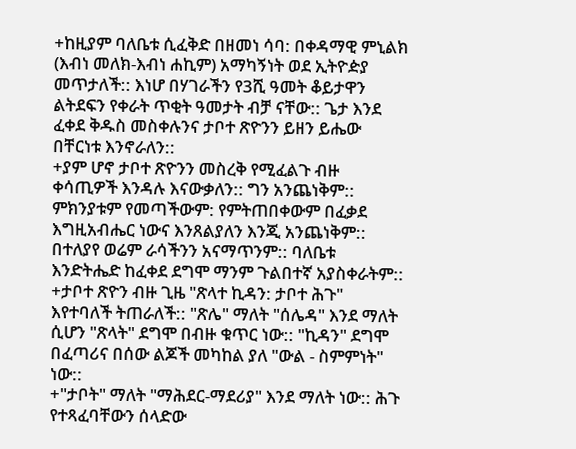+ከዚያም ባለቤቱ ሲፈቅድ በዘመነ ሳባ: በቀዳማዊ ምኒልክ (እብነ መለክ-እብነ ሐኪም) አማካኝነት ወደ ኢትዮዽያ መጥታለች:: እነሆ በሃገራችን የ3ሺ ዓመት ቆይታዋን ልትደፍን የቀራት ጥቂት ዓመታት ብቻ ናቸው:: ጌታ እንደ ፈቀደ ቅዱስ መስቀሉንና ታቦተ ጽዮንን ይዘን ይሔው በቸርነቱ እንኖራለን::
+ያም ሆኖ ታቦተ ጽዮንን መስረቅ የሚፈልጉ ብዙ ቀሳጢዎች እንዳሉ እናውቃለን:: ግን አንጨነቅም:: ምክንያቱም የመጣችውም: የምትጠበቀውም በፈቃደ እግዚአብሔር ነውና እንጸልያለን እንጂ አንጨነቅም:: በተለያየ ወሬም ራሳችንን አናማጥንም:: ባለቤቱ እንድትሔድ ከፈቀደ ደግሞ ማንም ጉልበተኛ አያስቀራትም::
+ታቦተ ጽዮን ብዙ ጊዜ "ጽላተ ኪዳን: ታቦተ ሕጉ" እየተባለች ትጠራለች:: "ጽሌ" ማለት "ሰሌዳ" እንደ ማለት ሲሆን "ጽላት" ደግሞ በብዙ ቁጥር ነው:: "ኪዳን" ደግሞ በፈጣሪና በሰው ልጆች መካከል ያለ "ውል - ስምምነት" ነው::
+"ታቦት" ማለት "ማሕደር-ማደሪያ" እንደ ማለት ነው:: ሕጉ የተጻፈባቸውን ሰላድው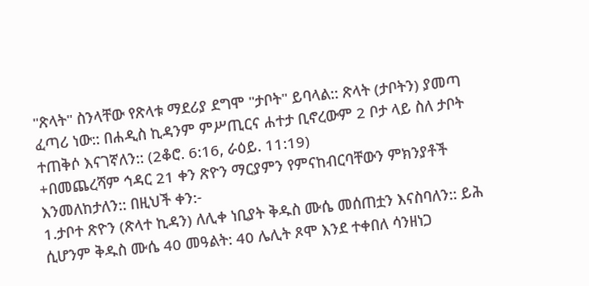"ጽላት" ስንላቸው የጽላቱ ማደሪያ ደግሞ "ታቦት" ይባላል:: ጽላት (ታቦትን) ያመጣ ፈጣሪ ነው:: በሐዲስ ኪዳንም ምሥጢርና ሐተታ ቢኖረውም 2 ቦታ ላይ ስለ ታቦት ተጠቅሶ እናገኛለን:: (2ቆሮ. 6:16, ራዕይ. 11:19)
+በመጨረሻም ኅዳር 21 ቀን ጽዮን ማርያምን የምናከብርባቸውን ምክንያቶች እንመለከታለን:: በዚህች ቀን:-
1.ታቦተ ጽዮን (ጽላተ ኪዳን) ለሊቀ ነቢያት ቅዱስ ሙሴ መሰጠቷን እናስባለን:: ይሕ ሲሆንም ቅዱስ ሙሴ 40 መዓልት: 40 ሌሊት ጾሞ እንደ ተቀበለ ሳንዘነጋ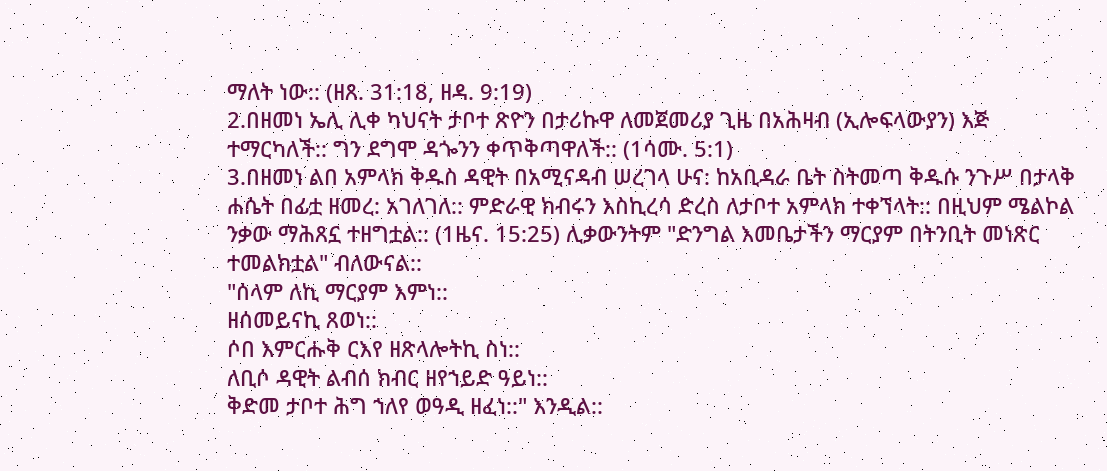ማለት ነው:: (ዘጸ. 31:18, ዘዳ. 9:19)
2.በዘመነ ኤሊ ሊቀ ካህናት ታቦተ ጽዮን በታሪኩዋ ለመጀመሪያ ጊዜ በአሕዛብ (ኢሎፍላውያን) እጅ ተማርካለች:: ግን ደግሞ ዳጐንን ቀጥቅጣዋለች:: (1ሳሙ. 5:1)
3.በዘመነ ልበ አምላክ ቅዱስ ዳዊት በአሚናዳብ ሠረገላ ሁና: ከአቢዳራ ቤት ስትመጣ ቅዱሱ ንጉሥ በታላቅ ሐሴት በፊቷ ዘመረ: አገለገለ:: ምድራዊ ክብሩን እስኪረሳ ድረስ ለታቦተ አምላክ ተቀኘላት:: በዚህም ሜልኮል ንቃው ማሕጸኗ ተዘግቷል:: (1ዜና. 15:25) ሊቃውንትም "ድንግል እመቤታችን ማርያም በትንቢት መነጽር ተመልክቷል" ብለውናል::
"ሰላም ለኪ ማርያም እምነ::
ዘሰመይናኪ ጸወነ::
ሶበ እምርሑቅ ርእየ ዘጽላሎትኪ ስነ::
ለቢሶ ዳዊት ልብሰ ክብር ዘየኀይድ ዓይነ::
ቅድመ ታቦተ ሕግ ኀለየ ወዓዲ ዘፈነ::" እንዲል::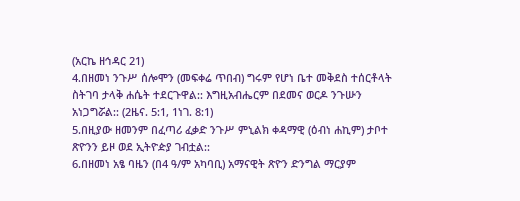(አርኬ ዘኅዳር 21)
4.በዘመነ ንጉሥ ሰሎሞን (መፍቀሬ ጥበብ) ግሩም የሆነ ቤተ መቅደስ ተሰርቶላት ስትገባ ታላቅ ሐሴት ተደርጉዋል:: እግዚአብሔርም በደመና ወርዶ ንጉሡን አነጋግሯል:: (2ዜና. 5:1, 1ነገ. 8:1)
5.በዚያው ዘመንም በፈጣሪ ፈቃድ ንጉሥ ምኒልክ ቀዳማዊ (ዕብነ ሐኪም) ታቦተ ጽዮንን ይዞ ወደ ኢትዮዽያ ገብቷል::
6.በዘመነ አፄ ባዜን (በ4 ዓ/ም አካባቢ) አማናዊት ጽዮን ድንግል ማርያም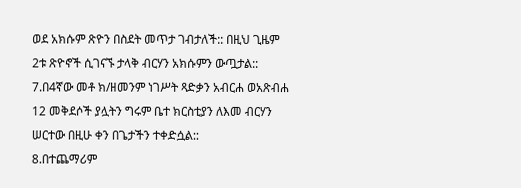ወደ አክሱም ጽዮን በስደት መጥታ ገብታለች:: በዚህ ጊዜም 2ቱ ጽዮኖች ሲገናኙ ታላቅ ብርሃን አክሱምን ውጧታል::
7.በ4ኛው መቶ ክ/ዘመንም ነገሥት ጻድቃን አብርሐ ወአጽብሐ 12 መቅደሶች ያሏትን ግሩም ቤተ ክርስቲያን ለእመ ብርሃን ሠርተው በዚሁ ቀን በጌታችን ተቀድሷል::
8.በተጨማሪም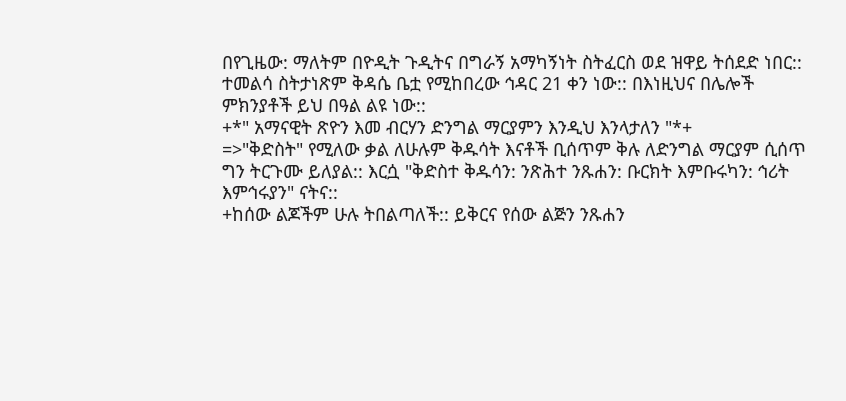በየጊዜው: ማለትም በዮዲት ጉዲትና በግራኝ አማካኝነት ስትፈርስ ወደ ዝዋይ ትሰደድ ነበር:: ተመልሳ ስትታነጽም ቅዳሴ ቤቷ የሚከበረው ኅዳር 21 ቀን ነው:: በእነዚህና በሌሎች ምክንያቶች ይህ በዓል ልዩ ነው::
+*" አማናዊት ጽዮን እመ ብርሃን ድንግል ማርያምን እንዲህ እንላታለን "*+
=>"ቅድስት" የሚለው ቃል ለሁሉም ቅዱሳት እናቶች ቢሰጥም ቅሉ ለድንግል ማርያም ሲሰጥ ግን ትርጉሙ ይለያል:: እርሷ "ቅድስተ ቅዱሳን: ንጽሕተ ንጹሐን: ቡርክት እምቡሩካን: ኅሪት እምኅሩያን" ናትና::
+ከሰው ልጆችም ሁሉ ትበልጣለች:: ይቅርና የሰው ልጅን ንጹሐን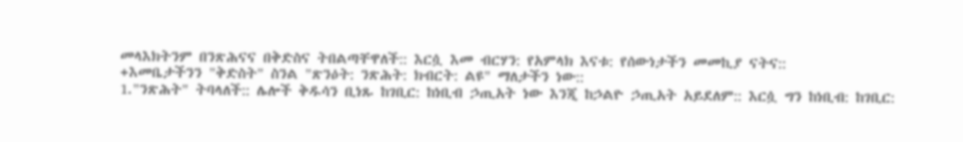መላእክትንም በንጽሕናና በቅድስና ትበልጣቸዋለች:: እርሷ እመ ብርሃን: የአምላክ እናቱ: የሰውነታችን መመኪያ ናትና::
+እመቤታችንን "ቅድስት" ስንል "ጽንዕት: ንጽሕት: ክብርት: ልዩ" ማለታችን ነው::
1."ንጽሕት" ትባላለች:: ሌሎች ቅዱሳን ቢነጹ ከገቢር: ከነቢብ ኃጢአት ነው እንጂ ከኃልዮ ኃጢአት አይደለም:: እርሷ ግን ከነቢብ: ከገቢር: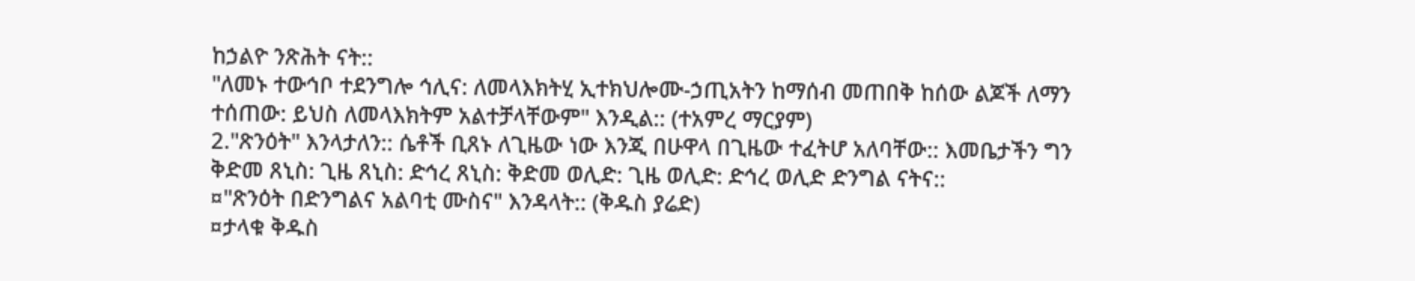ከኃልዮ ንጽሕት ናት::
"ለመኑ ተውኅቦ ተደንግሎ ኅሊና: ለመላእክትሂ ኢተክህሎሙ-ኃጢአትን ከማሰብ መጠበቅ ከሰው ልጆች ለማን ተሰጠው: ይህስ ለመላእክትም አልተቻላቸውም" እንዲል:: (ተአምረ ማርያም)
2."ጽንዕት" እንላታለን:: ሴቶች ቢጸኑ ለጊዜው ነው እንጂ በሁዋላ በጊዜው ተፈትሆ አለባቸው:: እመቤታችን ግን ቅድመ ጸኒስ: ጊዜ ጸኒስ: ድኅረ ጸኒስ: ቅድመ ወሊድ: ጊዜ ወሊድ: ድኅረ ወሊድ ድንግል ናትና::
¤"ጽንዕት በድንግልና አልባቲ ሙስና" እንዳላት:: (ቅዱስ ያሬድ)
¤ታላቁ ቅዱስ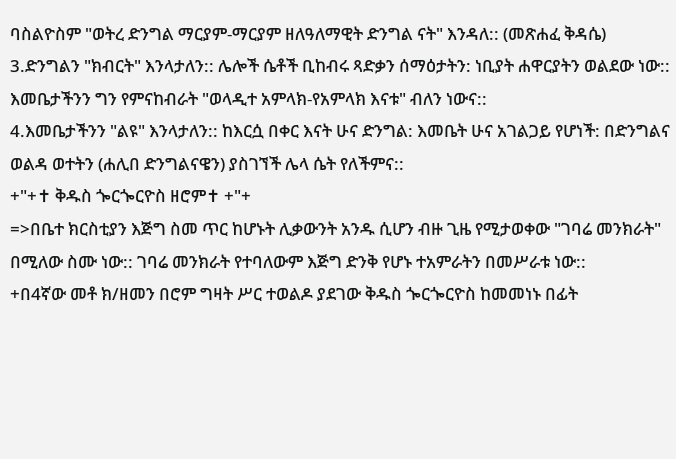ባስልዮስም "ወትረ ድንግል ማርያም-ማርያም ዘለዓለማዊት ድንግል ናት" እንዳለ:: (መጽሐፈ ቅዳሴ)
3.ድንግልን "ክብርት" እንላታለን:: ሌሎች ሴቶች ቢከብሩ ጻድቃን ሰማዕታትን: ነቢያት ሐዋርያትን ወልደው ነው:: እመቤታችንን ግን የምናከብራት "ወላዲተ አምላክ-የአምላክ እናቱ" ብለን ነውና::
4.እመቤታችንን "ልዩ" እንላታለን:: ከእርሷ በቀር እናት ሁና ድንግል: እመቤት ሁና አገልጋይ የሆነች: በድንግልና ወልዳ ወተትን (ሐሊበ ድንግልናዌን) ያስገኘች ሌላ ሴት የለችምና::
+"+✝ ቅዱስ ጐርጐርዮስ ዘሮም✝ +"+
=>በቤተ ክርስቲያን እጅግ ስመ ጥር ከሆኑት ሊቃውንት አንዱ ሲሆን ብዙ ጊዜ የሚታወቀው "ገባሬ መንክራት" በሚለው ስሙ ነው:: ገባሬ መንክራት የተባለውም እጅግ ድንቅ የሆኑ ተአምራትን በመሥራቱ ነው::
+በ4ኛው መቶ ክ/ዘመን በሮም ግዛት ሥር ተወልዶ ያደገው ቅዱስ ጐርጐርዮስ ከመመነኑ በፊት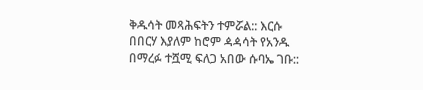ቅዱሳት መጻሕፍትን ተምሯል:: እርሱ በበርሃ እያለም ከሮም ዻዻሳት የአንዱ በማረፉ ተሿሚ ፍለጋ አበው ሱባኤ ገቡ::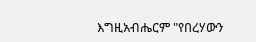እግዚአብሔርም "የበረሃውን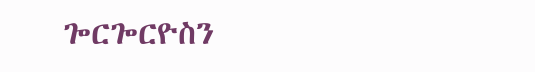ጐርጐርዮስን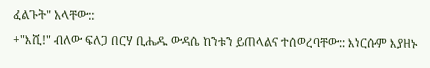ፈልጉት" አላቸው::
+"እሺ!" ብለው ፍለጋ በርሃ ቢሔዱ ውዳሴ ከንቱን ይጠላልና ተሰወረባቸው:: እነርሱም እያዘኑ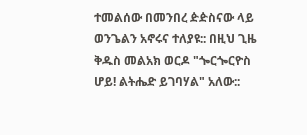ተመልሰው በመንበረ ዽዽስናው ላይ ወንጌልን አኖሩና ተለያዩ:: በዚህ ጊዜ ቅዱስ መልአክ ወርዶ "ጐርጐርዮስ ሆይ! ልትሔድ ይገባሃል" አለው::